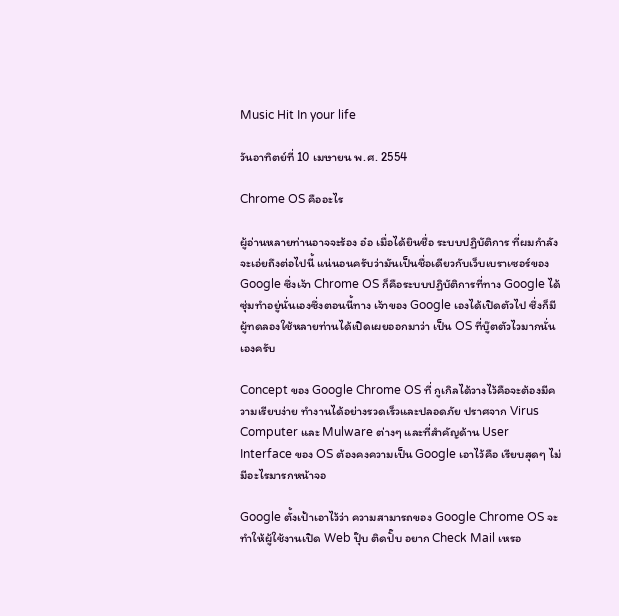Music Hit In your life

วันอาทิตย์ที่ 10 เมษายน พ.ศ. 2554

Chrome OS คืออะไร

ผู้อ่านหลายท่านอาจจะร้อง อ๋อ เมื่อได้ยินชื่อ ระบบปฏิบัติการ ที่ผมกำลังจะเอ่ยถึงต่อไปนี้ แน่นอนครับว่ามันเป็นชื่อเดียวกับเว็บเบราเซอร์ของ Google ซึ่งเจ้า Chrome OS ก็คือระบบปฏิบัติการที่ทาง Google ได้ซุ่มทำอยู่นั่นเองซึ่งตอนนี้ทาง เจ้าของ Google เองได้เปิดตัวไป ซึ่งก็มีผู้ทดลองใช้หลายท่านได้เปิดเผยออกมาว่า เป็น OS ที่บู๊ตตัวไวมากนั่นเองครับ

Concept ของ Google Chrome OS ที่ กูเกิลได้วางไว้คือจะต้องมีความเรียบง่าย ทำงานได้อย่างรวดเร็วและปลอดภัย ปราศจาก Virus Computer และ Mulware ต่างๆ และที่สำคัญด้าน User Interface ของ OS ต้องคงความเป็น Google เอาไว้คือ เรียบสุดๆ ไม่มีอะไรมารกหน้าจอ

Google ตั้งเป้าเอาไว้ว่า ความสามารถของ Google Chrome OS จะทำให้ผู้ใช้งานเปิด Web ปุ๊บ ติดปั๊บ อยาก Check Mail เหรอ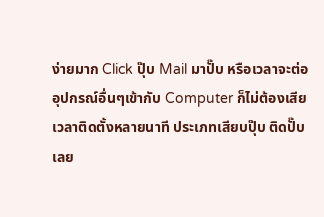ง่ายมาก Click ปุ๊บ Mail มาปั๊บ หรือเวลาจะต่ออุปกรณ์อื่นๆเข้ากับ Computer ก็ไม่ต้องเสียเวลาติดตั้งหลายนาที ประเภทเสียบปุ๊บ ติดปั๊บเลย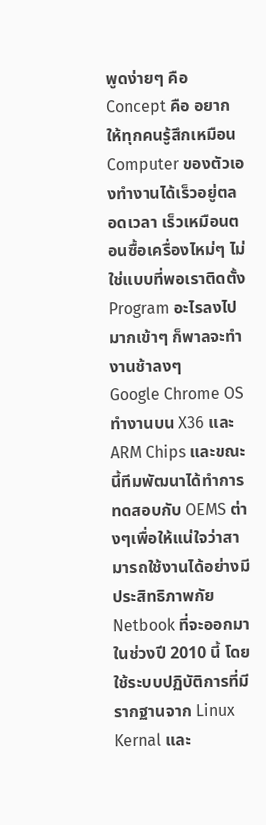พูดง่ายๆ คือ Concept คือ อยากให้ทุกคนรู้สึกเหมือน Computer ของตัวเองทำงานได้เร็วอยู่ตลอดเวลา เร็วเหมือนตอนซื้อเครื่องไหม่ๆ ไม่ใช่แบบที่พอเราติดตั้ง Program อะไรลงไปมากเข้าๆ ก็พาลจะทำงานช้าลงๆ
Google Chrome OS ทำงานบน X36 และ ARM Chips และขณะนี้ทีมพัฒนาได้ทำการทดสอบกับ OEMS ต่างๆเพื่อให้แน่ใจว่าสามารถใช้งานได้อย่างมีประสิทธิภาพกัย Netbook ที่จะออกมาในช่วงปี 2010 นี้ โดยใช้ระบบปฏิบัติการที่มีรากฐานจาก Linux Kernal และ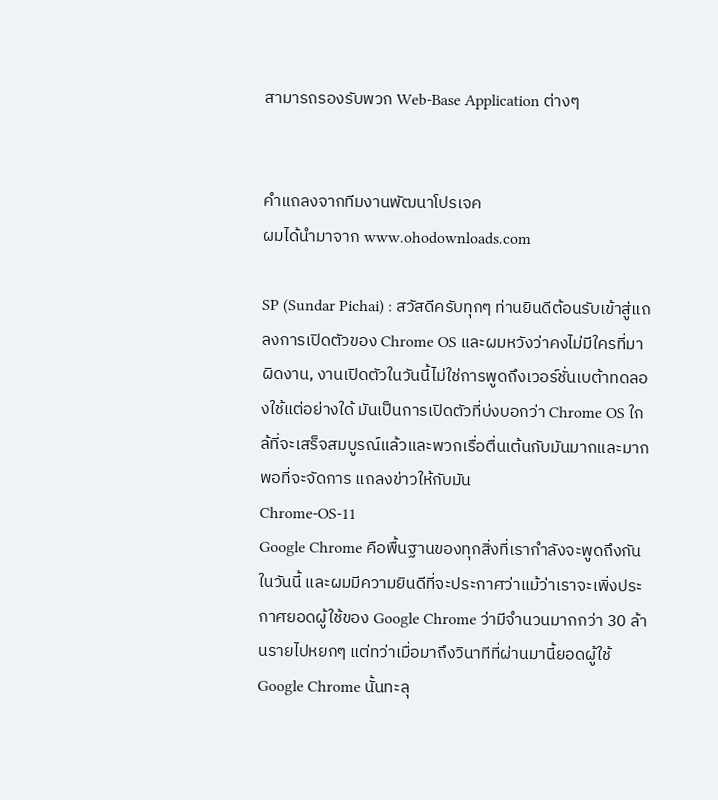สามารถรองรับพวก Web-Base Application ต่างๆ


คำแถลงจากทีมงานพัฒนาโปรเจค
ผมได้นำมาจาก www.ohodownloads.com

SP (Sundar Pichai) : สวัสดีครับทุกๆ ท่านยินดีต้อนรับเข้าสู่แถลงการเปิดตัวของ Chrome OS และผมหวังว่าคงไม่มีใครที่มาผิดงาน, งานเปิดตัวในวันนี้ไม่ใช่การพูดถึงเวอร์ชั่นเบต้าทดลองใช้แต่อย่างใด้ มันเป็นการเปิดตัวที่บ่งบอกว่า Chrome OS ใกล้ที่จะเสร็จสมบูรณ์แล้วและพวกเรื่อตื่นเต้นกับมันมากและมากพอที่จะจัดการ แถลงข่าวให้กับมัน
Chrome-OS-11
Google Chrome คือพื้นฐานของทุกสิ่งที่เรากำลังจะพูดถึงกันในวันนี้ และผมมีความยินดีที่จะประกาศว่าแม้ว่าเราจะเพิ่งประกาศยอดผู้ใช้ของ Google Chrome ว่ามีจำนวนมากกว่า 30 ล้านรายไปหยกๆ แต่ทว่าเมื่อมาถึงวินาทีที่ผ่านมานี้ยอดผู้ใช้ Google Chrome นั้นทะลุ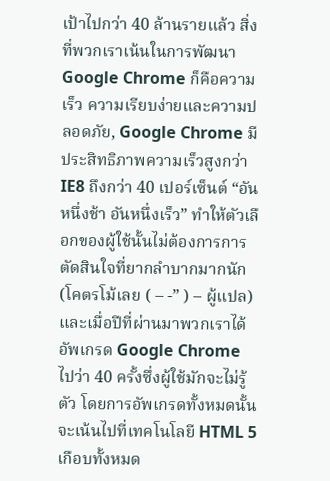เป้าไปกว่า 40 ล้านรายแล้ว สิ่งที่พวกเราเน้นในการพัฒนา Google Chrome ก็คือความเร็ว ความเรียบง่ายและความปลอดภัย, Google Chrome มีประสิทธิภาพความเร็วสูงกว่า IE8 ถึงกว่า 40 เปอร์เซ็นต์ “อันหนึ่งช้า อันหนึ่งเร็ว” ทำให้ตัวเลือกของผู้ใช้นั้นไม่ต้องการการตัดสินใจที่ยากลำบากมากนัก (โคตรโม้เลย ( – -” ) – ผู้แปล) และเมื่อปีที่ผ่านมาพวกเราได้อัพเกรด Google Chrome ไปว่า 40 ครั้งซึ่งผู้ใช้มักจะไม่รู้ตัว โดยการอัพเกรดทั้งหมดนั้นจะเน้นไปที่เทคโนโลยี HTML 5 เกือบทั้งหมด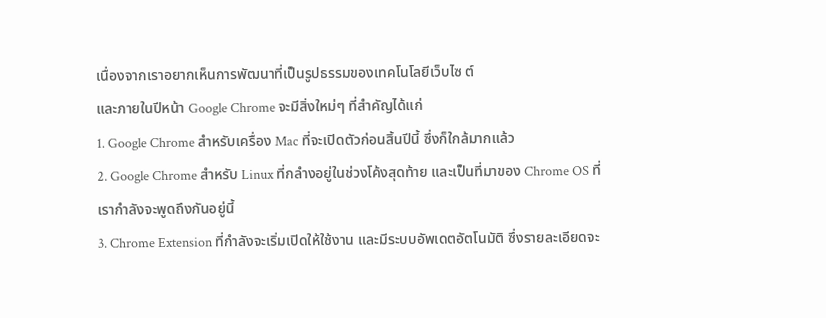เนื่องจากเราอยากเห็นการพัฒนาที่เป็นรูปธรรมของเทคโนโลยีเว็บไซ ต์
และภายในปีหน้า Google Chrome จะมีสิ่งใหม่ๆ ที่สำคัญได้แก่
1. Google Chrome สำหรับเครื่อง Mac ที่จะเปิดตัวก่อนสิ้นปีนี้ ซึ่งก็ใกล้มากแล้ว
2. Google Chrome สำหรับ Linux ที่กลำงอยู่ในช่วงโค้งสุดท้าย และเป็นที่มาของ Chrome OS ที่เรากำลังจะพูดถึงกันอยู่นี้
3. Chrome Extension ที่กำลังจะเริ่มเปิดให้ใช้งาน และมีระบบอัพเดตอัตโนมัติ ซึ่งรายละเอียดจะ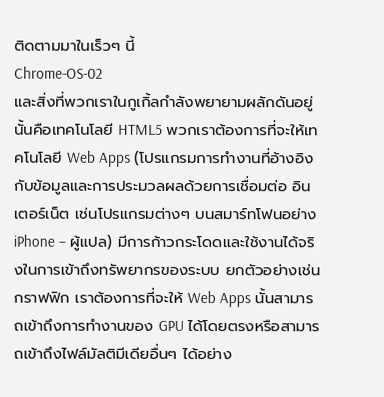ติดตามมาในเร็วๆ นี้
Chrome-OS-02
และสิ่งที่พวกเราในกูเกิ้ลกำลังพยายามผลักดันอยู่นั้นคือเทคโนโลยี HTML5 พวกเราต้องการที่จะให้เทคโนโลยี Web Apps (โปรแกรมการทำงานที่อ้างอิงกับข้อมูลและการประมวลผลด้วยการเชื่อมต่อ อินเตอร์เน็ต เช่นโปรแกรมต่างๆ บนสมาร์ทโฟนอย่าง iPhone – ผู้แปล) มีการก้าวกระโดดและใช้งานได้จริงในการเข้าถึงทรัพยากรของระบบ ยกตัวอย่างเช่นกราฟฟิก เราต้องการที่จะให้ Web Apps นั้นสามารถเข้าถึงการทำงานของ GPU ได้โดยตรงหรือสามารถเข้าถึงไฟล์มัลติมีเดียอื่นๆ ได้อย่าง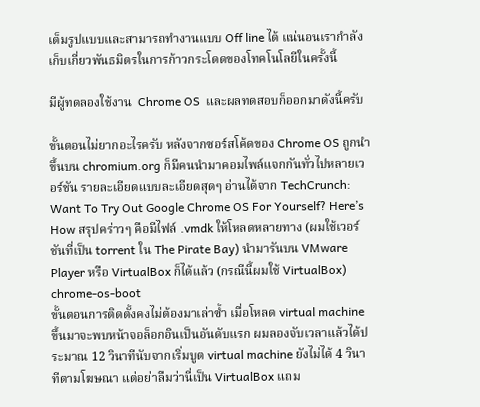เต็มรูปแบบและสามารถทำงานแบบ Off line ได้ แน่นอนเรากำลังเก็บเกี่ยวพันธมิตรในการก้าวกระโดดของโทคโนโลยีในครั้งนี้

มีผู้ทดลองใช้งาน  Chrome OS  และผลทดสอบก็ออกมาดังนี้ครับ

ขั้นตอนไม่ยากอะไรครับ หลังจากซอร์สโค้ดของ Chrome OS ถูกนำขึ้นบน chromium.org ก็มีคนนำมาคอมไพล์แจกกันทั่วไปหลายเวอร์ชัน รายละเอียดแบบละเอียดสุดๆ อ่านได้จาก TechCrunch: Want To Try Out Google Chrome OS For Yourself? Here’s How สรุปคร่าวๆ คือมีไฟล์ .vmdk ให้โหลดหลายทาง (ผมใช้เวอร์ชันที่เป็น torrent ใน The Pirate Bay) นำมารันบน VMware Player หรือ VirtualBox ก็ได้แล้ว (กรณีนี้ผมใช้ VirtualBox)
chrome-os-boot
ขั้นตอนการติดตั้งคงไม่ต้องมาเล่าซ้ำ เมื่อโหลด virtual machine ขึ้นมาจะพบหน้าจอล็อกอินเป็นอันดับแรก ผมลองจับเวลาแล้วได้ประมาณ 12 วินาทีนับจากเริ่มบูต virtual machine ยังไม่ได้ 4 วินาทีตามโฆษณา แต่อย่าลืมว่านี่เป็น VirtualBox แถม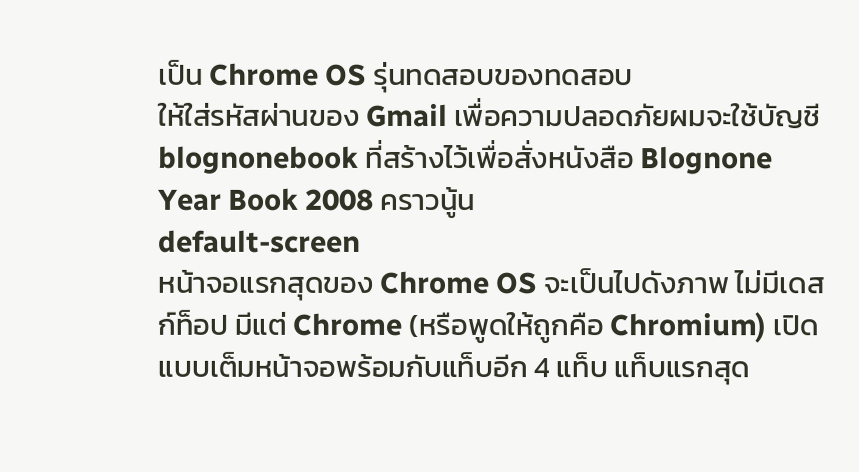เป็น Chrome OS รุ่นทดสอบของทดสอบ
ให้ใส่รหัสผ่านของ Gmail เพื่อความปลอดภัยผมจะใช้บัญชี blognonebook ที่สร้างไว้เพื่อสั่งหนังสือ Blognone Year Book 2008 คราวนู้น
default-screen
หน้าจอแรกสุดของ Chrome OS จะเป็นไปดังภาพ ไม่มีเดสก์ท็อป มีแต่ Chrome (หรือพูดให้ถูกคือ Chromium) เปิดแบบเต็มหน้าจอพร้อมกับแท็บอีก 4 แท็บ แท็บแรกสุด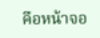คือหน้าจอ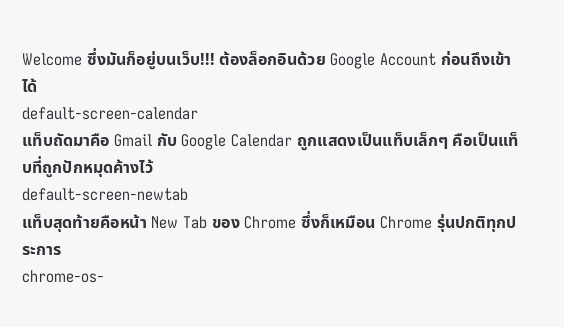Welcome ซึ่งมันก็อยู่บนเว็บ!!! ต้องล็อกอินด้วย Google Account ก่อนถึงเข้าได้
default-screen-calendar
แท็บถัดมาคือ Gmail กับ Google Calendar ถูกแสดงเป็นแท็บเล็กๆ คือเป็นแท็บที่ถูกปักหมุดค้างไว้
default-screen-newtab
แท็บสุดท้ายคือหน้า New Tab ของ Chrome ซึ่งก็เหมือน Chrome รุ่นปกติทุกประการ
chrome-os-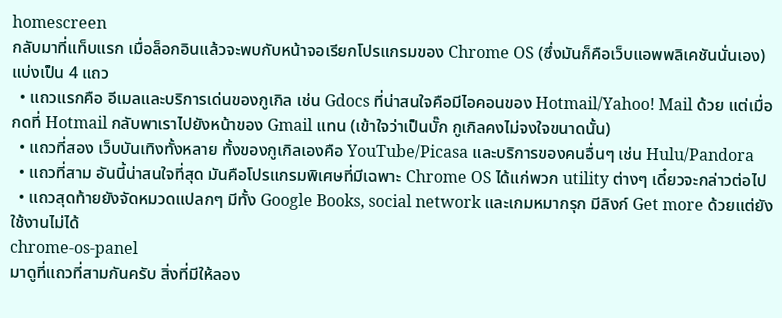homescreen
กลับมาที่แท็บแรก เมื่อล็อกอินแล้วจะพบกับหน้าจอเรียกโปรแกรมของ Chrome OS (ซึ่งมันก็คือเว็บแอพพลิเคชันนั่นเอง) แบ่งเป็น 4 แถว
  • แถวแรกคือ อีเมลและบริการเด่นของกูเกิล เช่น Gdocs ที่น่าสนใจคือมีไอคอนของ Hotmail/Yahoo! Mail ด้วย แต่เมื่อกดที่ Hotmail กลับพาเราไปยังหน้าของ Gmail แทน (เข้าใจว่าเป็นบั๊ก กูเกิลคงไม่จงใจขนาดนั้น)
  • แถวที่สอง เว็บบันเทิงทั้งหลาย ทั้งของกูเกิลเองคือ YouTube/Picasa และบริการของคนอื่นๆ เช่น Hulu/Pandora
  • แถวที่สาม อันนี้น่าสนใจที่สุด มันคือโปรแกรมพิเศษที่มีเฉพาะ Chrome OS ได้แก่พวก utility ต่างๆ เดี๋ยวจะกล่าวต่อไป
  • แถวสุดท้ายยังจัดหมวดแปลกๆ มีทั้ง Google Books, social network และเกมหมากรุก มีลิงก์ Get more ด้วยแต่ยังใช้งานไม่ได้
chrome-os-panel
มาดูที่แถวที่สามกันครับ สิ่งที่มีให้ลอง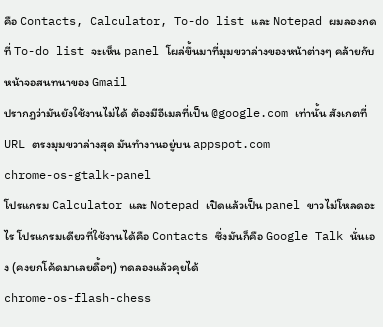คือ Contacts, Calculator, To-do list และ Notepad ผมลองกดที่ To-do list จะเห็น panel โผล่ขึ้นมาที่มุมขวาล่างของหน้าต่างๆ คล้ายกับหน้าจอสนทนาของ Gmail
ปรากฎว่ามันยังใช้งานไม่ได้ ต้องมีอีเมลที่เป็น @google.com เท่านั้น สังเกตที่ URL ตรงมุมขวาล่างสุด มันทำงานอยู่บน appspot.com
chrome-os-gtalk-panel
โปรแกรม Calculator และ Notepad เปิดแล้วเป็น panel ขาวไม่โหลดอะไร โปรแกรมเดียวที่ใช้งานได้คือ Contacts ซึ่งมันก็คือ Google Talk นั่นเอง (คงยกโค้ดมาเลยดื้อๆ) ทดลองแล้วคุยได้
chrome-os-flash-chess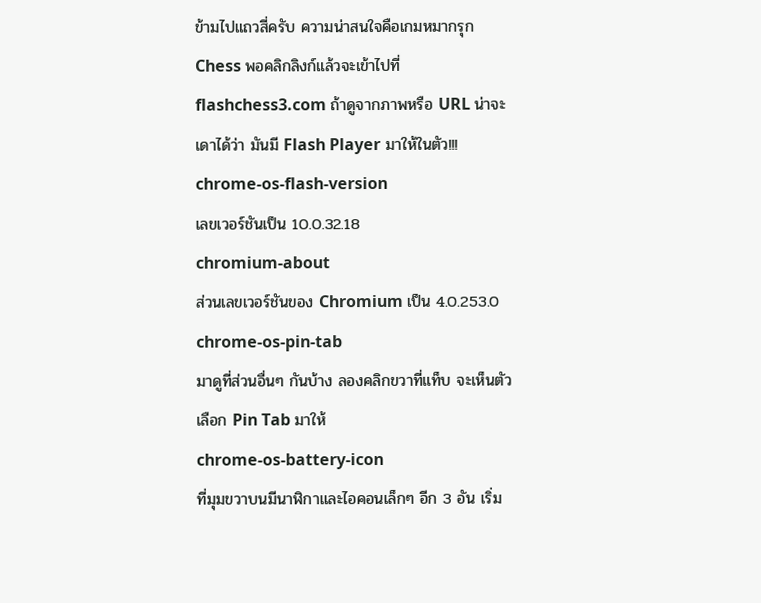ข้ามไปแถวสี่ครับ ความน่าสนใจคือเกมหมากรุก Chess พอคลิกลิงก์แล้วจะเข้าไปที่ flashchess3.com ถ้าดูจากภาพหรือ URL น่าจะเดาได้ว่า มันมี Flash Player มาให้ในตัว!!!
chrome-os-flash-version
เลขเวอร์ชันเป็น 10.0.32.18
chromium-about
ส่วนเลขเวอร์ชันของ Chromium เป็น 4.0.253.0
chrome-os-pin-tab
มาดูที่ส่วนอื่นๆ กันบ้าง ลองคลิกขวาที่แท็บ จะเห็นตัวเลือก Pin Tab มาให้
chrome-os-battery-icon
ที่มุมขวาบนมีนาฬิกาและไอคอนเล็กๆ อีก 3 อัน เริ่ม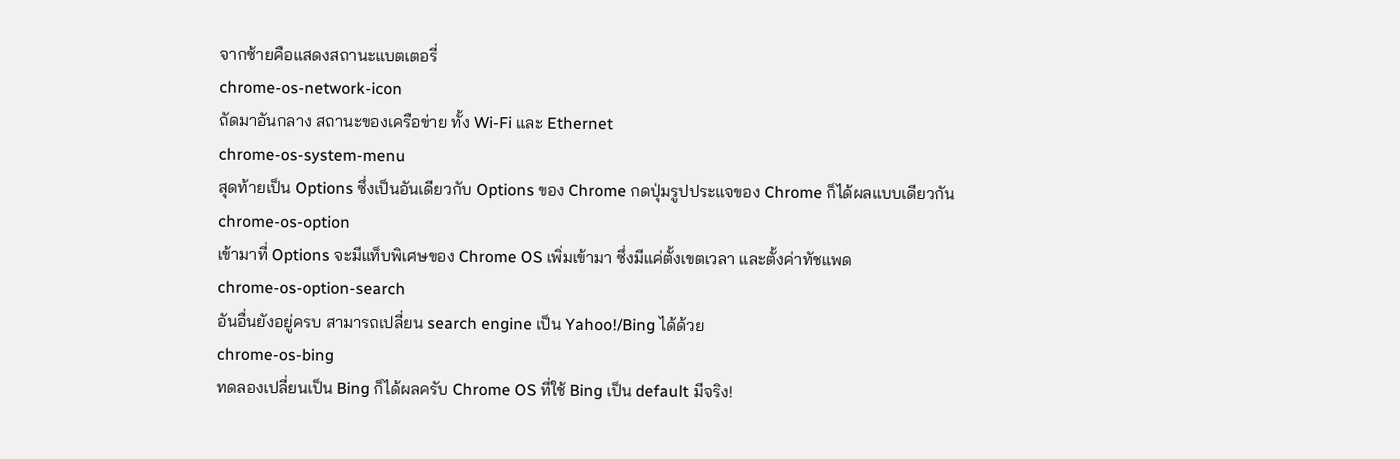จากซ้ายคือแสดงสถานะแบตเตอรี่
chrome-os-network-icon
ถัดมาอันกลาง สถานะของเครือข่าย ทั้ง Wi-Fi และ Ethernet
chrome-os-system-menu
สุดท้ายเป็น Options ซึ่งเป็นอันเดียวกับ Options ของ Chrome กดปุ่มรูปประแจของ Chrome ก็ได้ผลแบบเดียวกัน
chrome-os-option
เข้ามาที่ Options จะมีแท็บพิเศษของ Chrome OS เพิ่มเข้ามา ซึ่งมีแค่ตั้งเขตเวลา และตั้งค่าทัชแพด
chrome-os-option-search
อันอื่นยังอยู่ครบ สามารถเปลี่ยน search engine เป็น Yahoo!/Bing ได้ด้วย
chrome-os-bing
ทดลองเปลี่ยนเป็น Bing ก็ได้ผลครับ Chrome OS ที่ใช้ Bing เป็น default มีจริง!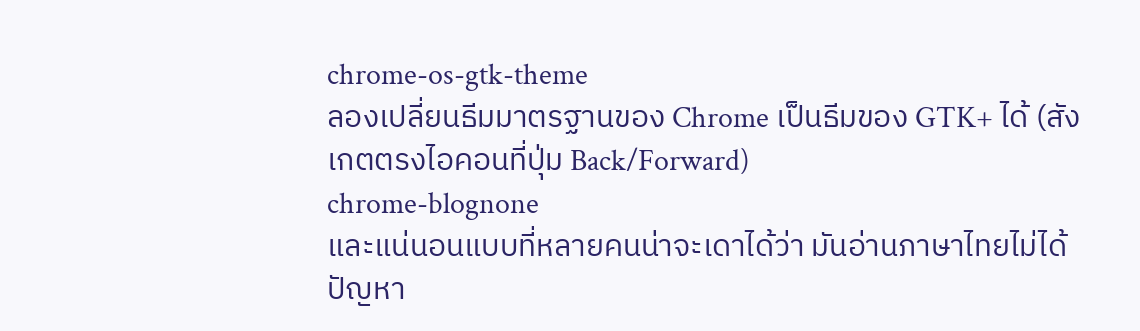chrome-os-gtk-theme
ลองเปลี่ยนธีมมาตรฐานของ Chrome เป็นธีมของ GTK+ ได้ (สังเกตตรงไอคอนที่ปุ่ม Back/Forward)
chrome-blognone
และแน่นอนแบบที่หลายคนน่าจะเดาได้ว่า มันอ่านภาษาไทยไม่ได้ ปัญหา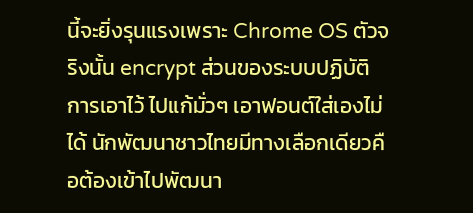นี้จะยิ่งรุนแรงเพราะ Chrome OS ตัวจริงนั้น encrypt ส่วนของระบบปฏิบัติการเอาไว้ ไปแก้มั่วๆ เอาฟอนต์ใส่เองไม่ได้ นักพัฒนาชาวไทยมีทางเลือกเดียวคือต้องเข้าไปพัฒนา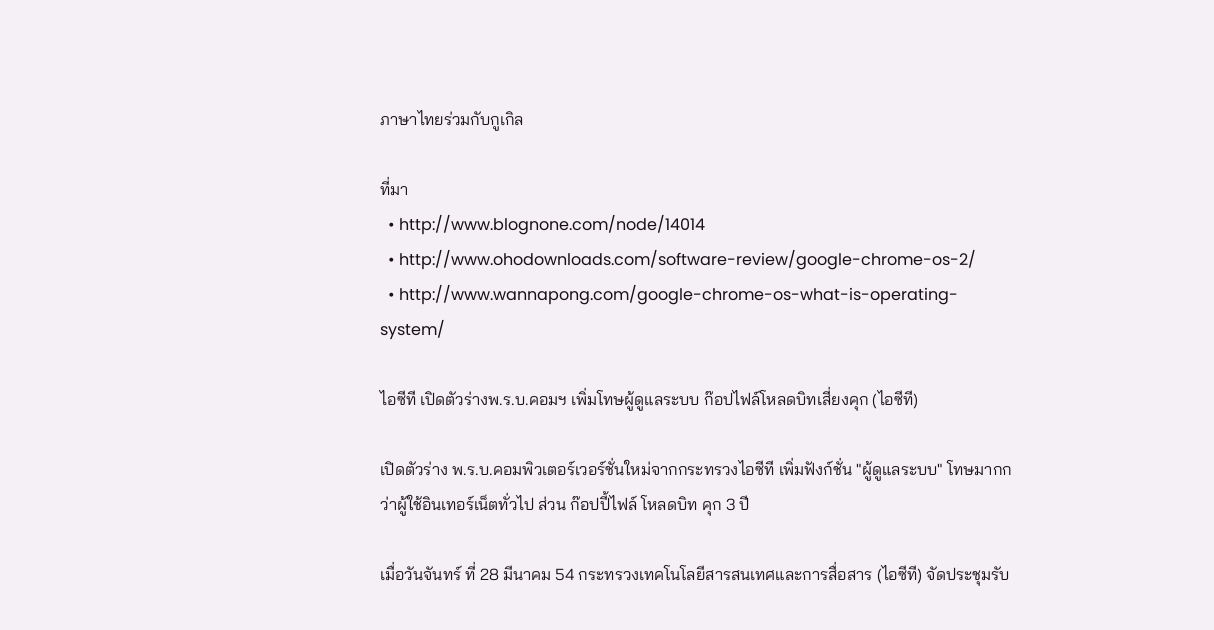ภาษาไทยร่วมกับกูเกิล

ที่มา
  • http://www.blognone.com/node/14014
  • http://www.ohodownloads.com/software-review/google-chrome-os-2/
  • http://www.wannapong.com/google-chrome-os-what-is-operating-system/

ไอซีที เปิดตัวร่างพ.ร.บ.คอมฯ เพิ่มโทษผู้ดูแลระบบ ก๊อปไฟล์โหลดบิทเสี่ยงคุก (ไอซีที)

เปิดตัวร่าง พ.ร.บ.คอมพิวเตอร์เวอร์ชั่นใหม่จากกระทรวงไอซีที เพิ่มฟังก์ชั่น "ผู้ดูแลระบบ" โทษมากกว่าผู้ใช้อินเทอร์เน็ตทั่วไป ส่วน ก๊อปปี้ไฟล์ โหลดบิท คุก 3 ปี

เมื่อวันจันทร์ ที่ 28 มีนาคม 54 กระทรวงเทคโนโลยีสารสนเทศและการสื่อสาร (ไอซีที) จัดประชุมรับ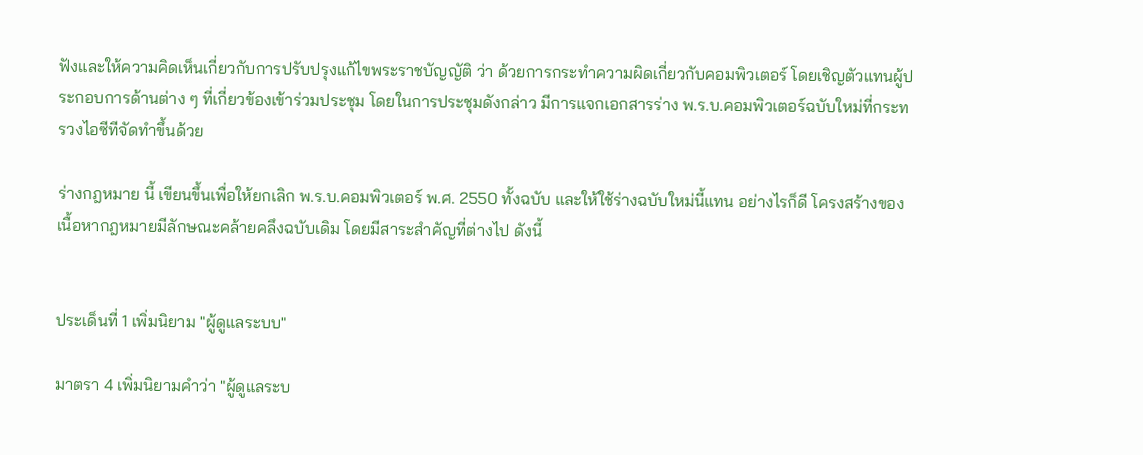ฟังและให้ความคิดเห็นเกี่ยวกับการปรับปรุงแก้ไขพระราชบัญญัติ ว่า ด้วยการกระทำความผิดเกี่ยวกับคอมพิวเตอร์ โดยเชิญตัวแทนผู้ประกอบการด้านต่าง ๆ ที่เกี่ยวข้องเข้าร่วมประชุม โดยในการประชุมดังกล่าว มีการแจกเอกสารร่าง พ.ร.บ.คอมพิวเตอร์ฉบับใหม่ที่กระทรวงไอซีทีจัดทำขึ้นด้วย

ร่างกฎหมาย นี้ เขียนขึ้นเพื่อให้ยกเลิก พ.ร.บ.คอมพิวเตอร์ พ.ศ. 2550 ทั้งฉบับ และให้ใช้ร่างฉบับใหม่นี้แทน อย่างไรก็ดี โครงสร้างของเนื้อหากฎหมายมีลักษณะคล้ายคลึงฉบับเดิม โดยมีสาระสำคัญที่ต่างไป ดังนี้


ประเด็นที่ 1 เพิ่มนิยาม "ผู้ดูแลระบบ"

มาตรา 4 เพิ่มนิยามคำว่า "ผู้ดูแลระบ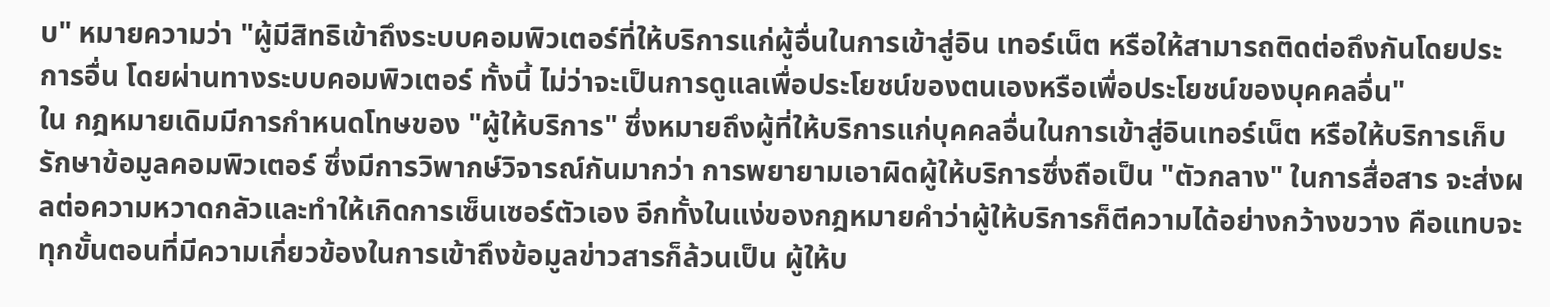บ" หมายความว่า "ผู้มีสิทธิเข้าถึงระบบคอมพิวเตอร์ที่ให้บริการแก่ผู้อื่นในการเข้าสู่อิน เทอร์เน็ต หรือให้สามารถติดต่อถึงกันโดยประการอื่น โดยผ่านทางระบบคอมพิวเตอร์ ทั้งนี้ ไม่ว่าจะเป็นการดูแลเพื่อประโยชน์ของตนเองหรือเพื่อประโยชน์ของบุคคลอื่น"
ใน กฎหมายเดิมมีการกำหนดโทษของ "ผู้ให้บริการ" ซึ่งหมายถึงผู้ที่ให้บริการแก่บุคคลอื่นในการเข้าสู่อินเทอร์เน็ต หรือให้บริการเก็บรักษาข้อมูลคอมพิวเตอร์ ซึ่งมีการวิพากษ์วิจารณ์กันมากว่า การพยายามเอาผิดผู้ให้บริการซึ่งถือเป็น "ตัวกลาง" ในการสื่อสาร จะส่งผลต่อความหวาดกลัวและทำให้เกิดการเซ็นเซอร์ตัวเอง อีกทั้งในแง่ของกฎหมายคำว่าผู้ให้บริการก็ตีความได้อย่างกว้างขวาง คือแทบจะทุกขั้นตอนที่มีความเกี่ยวข้องในการเข้าถึงข้อมูลข่าวสารก็ล้วนเป็น ผู้ให้บ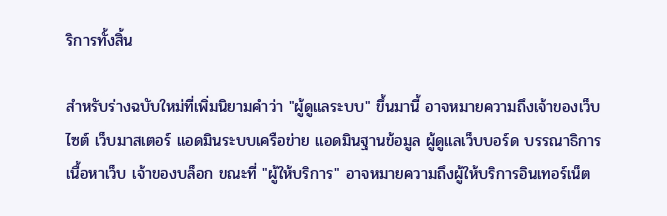ริการทั้งสิ้น

สำหรับร่างฉบับใหม่ที่เพิ่มนิยามคำว่า "ผู้ดูแลระบบ" ขึ้นมานี้ อาจหมายความถึงเจ้าของเว็บไซต์ เว็บมาสเตอร์ แอดมินระบบเครือข่าย แอดมินฐานข้อมูล ผู้ดูแลเว็บบอร์ด บรรณาธิการเนื้อหาเว็บ เจ้าของบล็อก ขณะที่ "ผู้ให้บริการ" อาจหมายความถึงผู้ให้บริการอินเทอร์เน็ต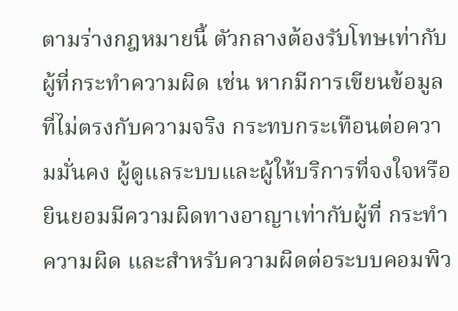ตามร่างกฎหมายนี้ ตัวกลางต้องรับโทษเท่ากับผู้ที่กระทำความผิด เช่น หากมีการเขียนข้อมูลที่ไม่ตรงกับความจริง กระทบกระเทือนต่อความมั่นคง ผู้ดูแลระบบและผู้ให้บริการที่จงใจหรือยินยอมมีความผิดทางอาญาเท่ากับผู้ที่ กระทำความผิด และสำหรับความผิดต่อระบบคอมพิว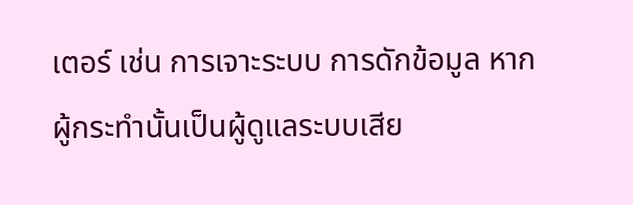เตอร์ เช่น การเจาะระบบ การดักข้อมูล หากผู้กระทำนั้นเป็นผู้ดูแลระบบเสีย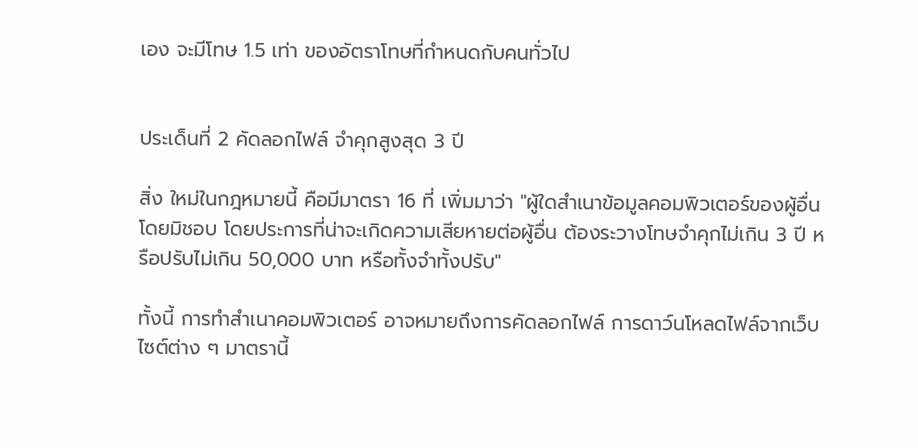เอง จะมีโทษ 1.5 เท่า ของอัตราโทษที่กำหนดกับคนทั่วไป


ประเด็นที่ 2 คัดลอกไฟล์ จำคุกสูงสุด 3 ปี

สิ่ง ใหม่ในกฎหมายนี้ คือมีมาตรา 16 ที่ เพิ่มมาว่า "ผู้ใดสำเนาข้อมูลคอมพิวเตอร์ของผู้อื่นโดยมิชอบ โดยประการที่น่าจะเกิดความเสียหายต่อผู้อื่น ต้องระวางโทษจำคุกไม่เกิน 3 ปี หรือปรับไม่เกิน 50,000 บาท หรือทั้งจำทั้งปรับ"

ทั้งนี้ การทำสำเนาคอมพิวเตอร์ อาจหมายถึงการคัดลอกไฟล์ การดาว์นโหลดไฟล์จากเว็บไซต์ต่าง ๆ มาตรานี้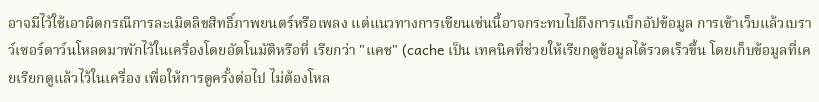อาจมีไว้ใช้เอาผิดกรณีการละเมิดลิขสิทธิ์ภาพยนตร์หรือเพลง แต่แนวทางการเขียนเช่นนี้อาจกระทบไปถึงการแบ็กอัปข้อมูล การเข้าเว็บแล้วเบราว์เซอร์ดาว์นโหลดมาพักไว้ในเครื่องโดยอัตโนมัติหรือที่ เรียกว่า "แคช" (cache เป็น เทคนิคที่ช่วยให้เรียกดูข้อมูลได้รวดเร็วขึ้น โดยเก็บข้อมูลที่เคยเรียกดูแล้วไว้ในเครื่อง เพื่อให้การดูครั้งต่อไป ไม่ต้องโหล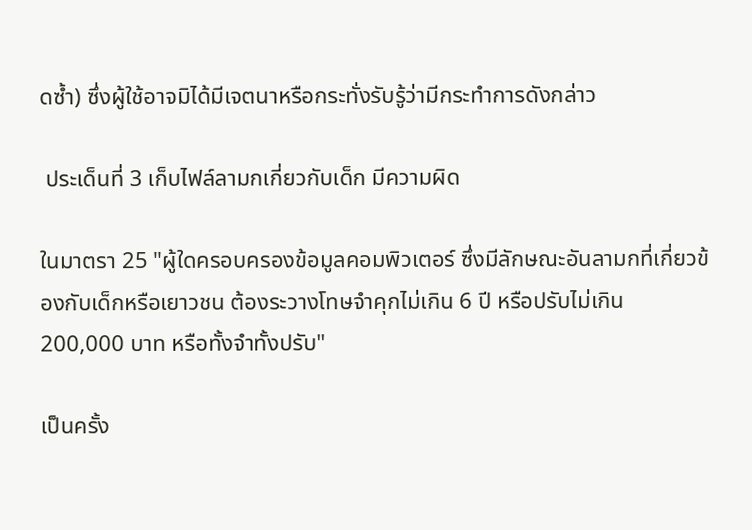ดซ้ำ) ซึ่งผู้ใช้อาจมิได้มีเจตนาหรือกระทั่งรับรู้ว่ามีกระทำการดังกล่าว

 ประเด็นที่ 3 เก็บไฟล์ลามกเกี่ยวกับเด็ก มีความผิด

ในมาตรา 25 "ผู้ใดครอบครองข้อมูลคอมพิวเตอร์ ซึ่งมีลักษณะอันลามกที่เกี่ยวข้องกับเด็กหรือเยาวชน ต้องระวางโทษจำคุกไม่เกิน 6 ปี หรือปรับไม่เกิน 200,000 บาท หรือทั้งจำทั้งปรับ"

เป็นครั้ง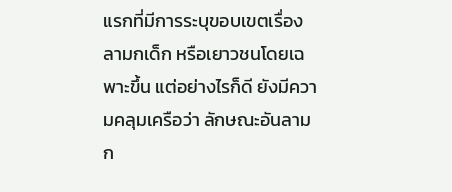แรกที่มีการระบุขอบเขตเรื่องลามกเด็ก หรือเยาวชนโดยเฉพาะขึ้น แต่อย่างไรก็ดี ยังมีความคลุมเครือว่า ลักษณะอันลามก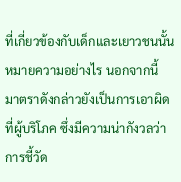ที่เกี่ยวข้องกับเด็กและเยาวชนนั้นหมายความอย่างไร นอกจากนี้ มาตราดังกล่าวยังเป็นการเอาผิดที่ผู้บริโภค ซึ่งมีความน่ากังวลว่า การชี้วัด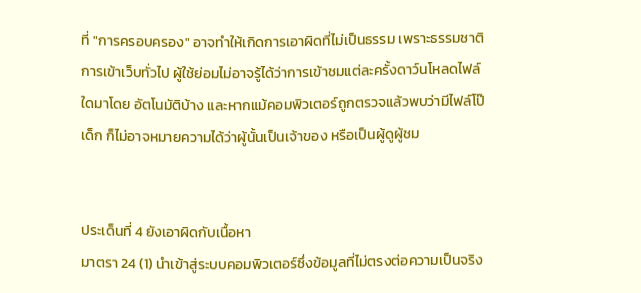ที่ "การครอบครอง" อาจทำให้เกิดการเอาผิดที่ไม่เป็นธรรม เพราะธรรมชาติการเข้าเว็บทั่วไป ผู้ใช้ย่อมไม่อาจรู้ได้ว่าการเข้าชมแต่ละครั้งดาว์นโหลดไฟล์ใดมาโดย อัตโนมัติบ้าง และหากแม้คอมพิวเตอร์ถูกตรวจแล้วพบว่ามีไฟล์โป๊เด็ก ก็ไม่อาจหมายความได้ว่าผู้นั้นเป็นเจ้าของ หรือเป็นผู้ดูผู้ชม


ประเด็นที่ 4 ยังเอาผิดกับเนื้อหา
มาตรา 24 (1) นำเข้าสู่ระบบคอมพิวเตอร์ซึ่งข้อมูลที่ไม่ตรงต่อความเป็นจริง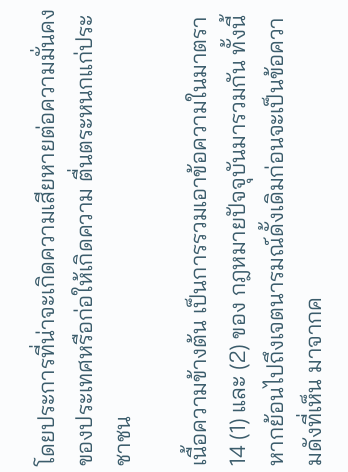โดยประการที่น่าจะเกิดความเสียหายต่อความมั่นคงของประเทศหรือก่อให้เกิดความ ตื่นตระหนกแก่ประชาชน

เนื้อความข้างต้น เป็นการรวมเอาข้อความในมาตรา14 (1) และ (2) ของ กฎหมายปัจจุบันมารวมกัน ทั้งนี้ หากย้อนไปถึงเจตนารมณ์ดั้งเดิมก่อนจะเป็นข้อความดังที่เห็น มาจากค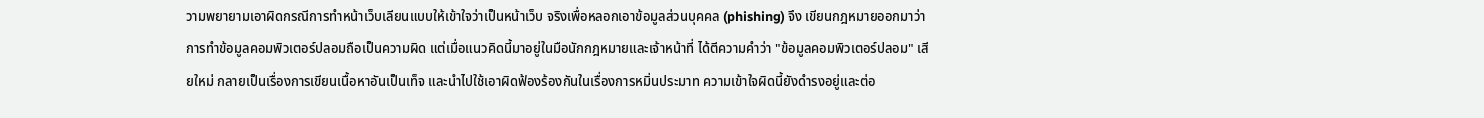วามพยายามเอาผิดกรณีการทำหน้าเว็บเลียนแบบให้เข้าใจว่าเป็นหน้าเว็บ จริงเพื่อหลอกเอาข้อมูลส่วนบุคคล (phishing) จึง เขียนกฎหมายออกมาว่า การทำข้อมูลคอมพิวเตอร์ปลอมถือเป็นความผิด แต่เมื่อแนวคิดนี้มาอยู่ในมือนักกฎหมายและเจ้าหน้าที่ ได้ตีความคำว่า "ข้อมูลคอมพิวเตอร์ปลอม" เสียใหม่ กลายเป็นเรื่องการเขียนเนื้อหาอันเป็นเท็จ และนำไปใช้เอาผิดฟ้องร้องกันในเรื่องการหมิ่นประมาท ความเข้าใจผิดนี้ยังดำรงอยู่และต่อ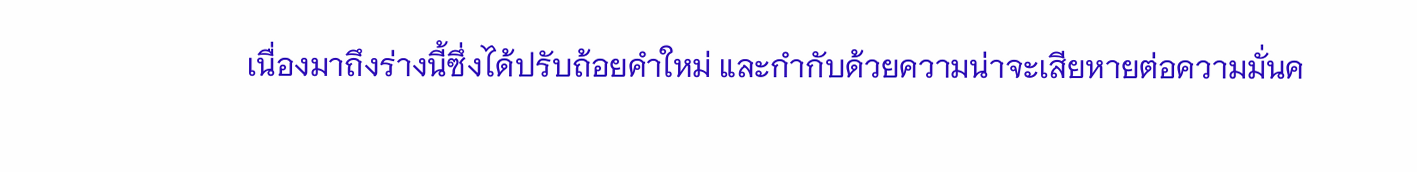เนื่องมาถึงร่างนี้ซึ่งได้ปรับถ้อยคำใหม่ และกำกับด้วยความน่าจะเสียหายต่อความมั่นค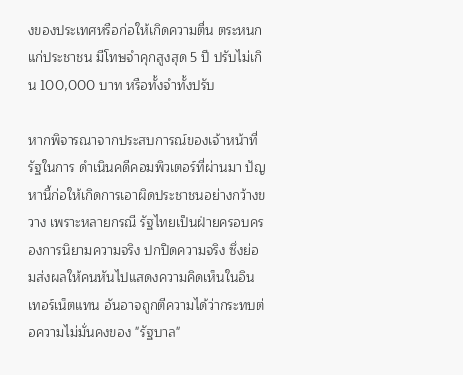งของประเทศหรือก่อให้เกิดความตื่น ตระหนกแก่ประชาชน มีโทษจำคุกสูงสุด 5 ปี ปรับไม่เกิน 100,000 บาท หรือทั้งจำทั้งปรับ

หากพิจารณาจากประสบการณ์ของเจ้าหน้าที่รัฐในการ ดำเนินคดีคอมพิวเตอร์ที่ผ่านมา ปัญหานี้ก่อให้เกิดการเอาผิดประชาชนอย่างกว้างขวาง เพราะหลายกรณี รัฐไทยเป็นฝ่ายครอบครองการนิยามความจริง ปกปิดความจริง ซึ่งย่อมส่งผลให้คนหันไปแสดงความคิดเห็นในอินเทอร์เน็ตแทน อันอาจถูกตีความได้ว่ากระทบต่อความไม่มั่นคงของ "รัฐบาล"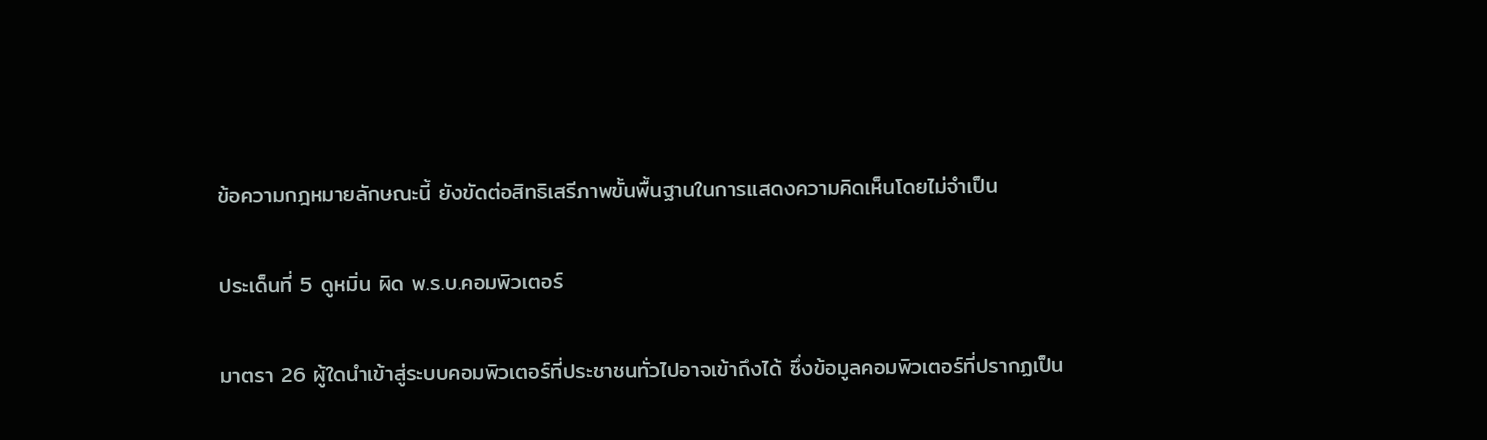ข้อความกฎหมายลักษณะนี้ ยังขัดต่อสิทธิเสรีภาพขั้นพื้นฐานในการแสดงความคิดเห็นโดยไม่จำเป็น

ประเด็นที่ 5 ดูหมิ่น ผิด พ.ร.บ.คอมพิวเตอร์

มาตรา 26 ผู้ใดนำเข้าสู่ระบบคอมพิวเตอร์ที่ประชาชนทั่วไปอาจเข้าถึงได้ ซึ่งข้อมูลคอมพิวเตอร์ที่ปรากฏเป็น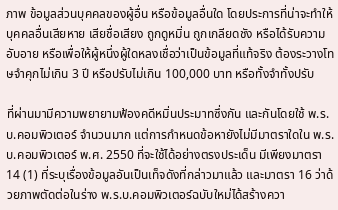ภาพ ข้อมูลส่วนบุคคลของผู้อื่น หรือข้อมูลอื่นใด โดยประการที่น่าจะทำให้บุคคลอื่นเสียหาย เสียชื่อเสียง ถูกดูหมิ่น ถูกเกลียดชัง หรือได้รับความอับอาย หรือเพื่อให้ผู้หนึ่งผู้ใดหลงเชื่อว่าเป็นข้อมูลที่แท้จริง ต้องระวางโทษจำคุกไม่เกิน 3 ปี หรือปรับไม่เกิน 100,000 บาท หรือทั้งจำทั้งปรับ

ที่ผ่านมามีความพยายามฟ้องคดีหมิ่นประมาทซึ่งกัน และกันโดยใช้ พ.ร.บ.คอมพิวเตอร์ จำนวนมาก แต่การกำหนดข้อหายังไม่มีมาตราใดใน พ.ร.บ.คอมพิวเตอร์ พ.ศ. 2550 ที่จะใช้ได้อย่างตรงประเด็น มีเพียงมาตรา 14 (1) ที่ระบุเรื่องข้อมูลอันเป็นเท็จดังที่กล่าวมาแล้ว และมาตรา 16 ว่าด้วยภาพตัดต่อในร่าง พ.ร.บ.คอมพิวเตอร์ฉบับใหม่ได้สร้างควา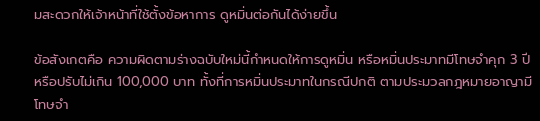มสะดวกให้เจ้าหน้าที่ใช้ตั้งข้อหาการ ดูหมิ่นต่อกันได้ง่ายขึ้น

ข้อสังเกตคือ ความผิดตามร่างฉบับใหม่นี้กำหนดให้การดูหมิ่น หรือหมิ่นประมาทมีโทษจำคุก 3 ปี หรือปรับไม่เกิน 100,000 บาท ทั้งที่การหมิ่นประมาทในกรณีปกติ ตามประมวลกฎหมายอาญามีโทษจำ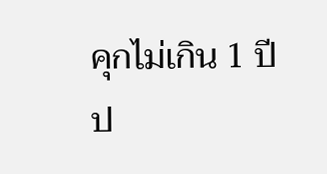คุกไม่เกิน 1 ปี ป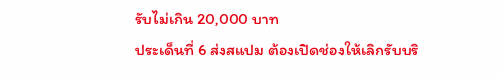รับไม่เกิน 20,000 บาท
ประเด็นที่ 6 ส่งสแปม ต้องเปิดช่องให้เลิกรับบริ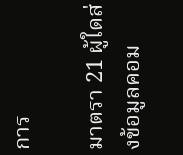การ

มาตรา 21 ผู้ใดส่งข้อมูลคอม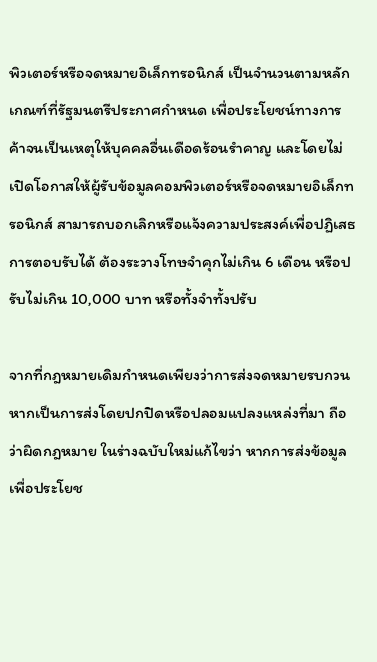พิวเตอร์หรือจดหมายอิเล็กทรอนิกส์ เป็นจำนวนตามหลักเกณฑ์ที่รัฐมนตรีประกาศกำหนด เพื่อประโยชน์ทางการค้าจนเป็นเหตุให้บุคคลอื่นเดือดร้อนรำคาญ และโดยไม่เปิดโอกาสให้ผู้รับข้อมูลคอมพิวเตอร์หรือจดหมายอิเล็กทรอนิกส์ สามารถบอกเลิกหรือแจ้งความประสงค์เพื่อปฏิเสธการตอบรับได้ ต้องระวางโทษจำคุกไม่เกิน 6 เดือน หรือปรับไม่เกิน 10,000 บาท หรือทั้งจำทั้งปรับ

จากที่กฎหมายเดิมกำหนดเพียงว่าการส่งจดหมายรบกวน หากเป็นการส่งโดยปกปิดหรือปลอมแปลงแหล่งที่มา ถือว่าผิดกฎหมาย ในร่างฉบับใหม่แก้ไขว่า หากการส่งข้อมูลเพื่อประโยช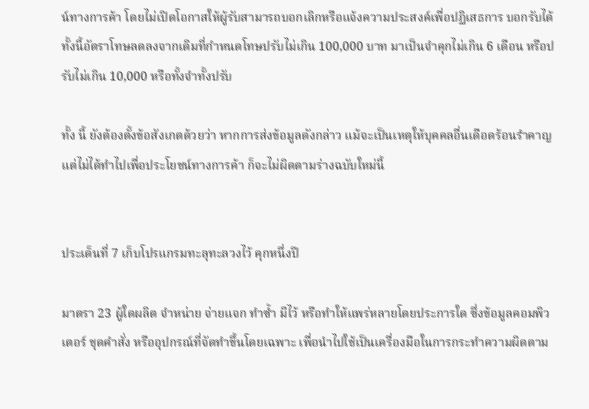น์ทางการค้า โดยไม่เปิดโอกาสให้ผู้รับสามารถบอกเลิกหรือแจ้งความประสงค์เพื่อปฏิเสธการ บอกรับได้ ทั้งนี้อัตราโทษลดลงจากเดิมที่กำหนดโทษปรับไม่เกิน 100,000 บาท มาเป็นจำคุกไม่เกิน 6 เดือน หรือปรับไม่เกิน 10,000 หรือทั้งจำทั้งปรับ

ทั้ง นี้ ยังต้องตั้งข้อสังเกตด้วยว่า หากการส่งข้อมูลดังกล่าว แม้จะเป็นเหตุให้บุคคลอื่นเดือดร้อนรำคาญ แต่ไม่ได้ทำไปเพื่อประโยชน์ทางการค้า ก็จะไม่ผิดตามร่างฉบับใหม่นี้


ประเด็นที่ 7 เก็บโปรแกรมทะลุทะลวงไว้ คุกหนึ่งปี

มาตรา 23 ผู้ใดผลิต จำหน่าย จ่ายแจก ทำซ้ำ มีไว้ หรือทำให้แพร่หลายโดยประการใด ซึ่งข้อมูลคอมพิวเตอร์ ชุดคำสั่ง หรืออุปกรณ์ที่จัดทำขึ้นโดยเฉพาะ เพื่อนำไปใช้เป็นเครื่องมือในการกระทำความผิดตาม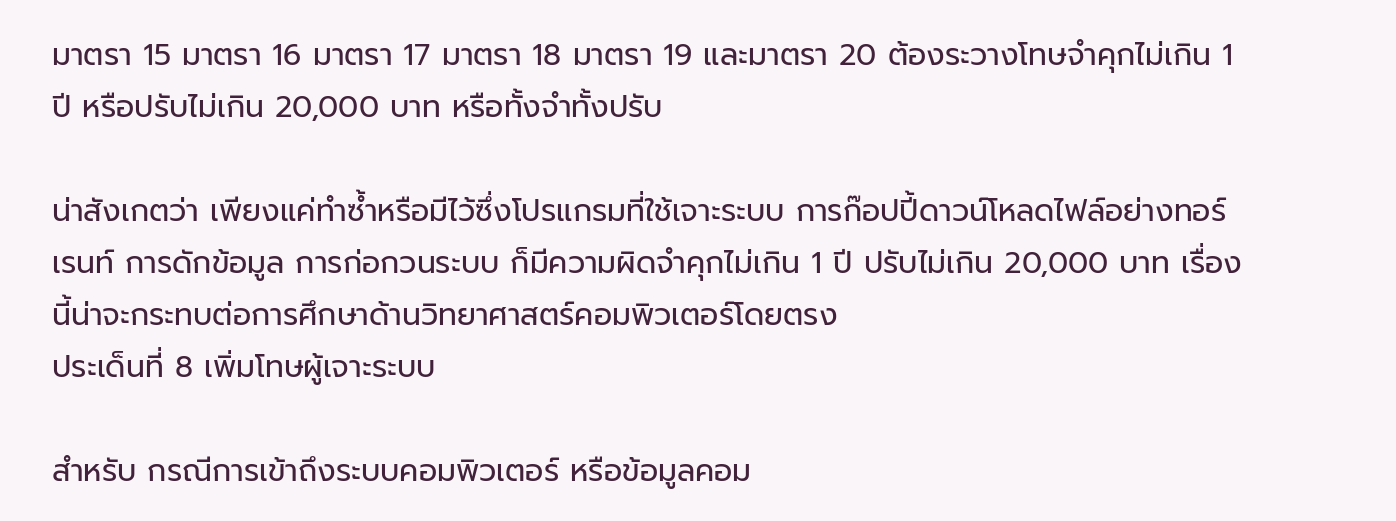มาตรา 15 มาตรา 16 มาตรา 17 มาตรา 18 มาตรา 19 และมาตรา 20 ต้องระวางโทษจำคุกไม่เกิน 1 ปี หรือปรับไม่เกิน 20,000 บาท หรือทั้งจำทั้งปรับ

น่าสังเกตว่า เพียงแค่ทำซ้ำหรือมีไว้ซึ่งโปรแกรมที่ใช้เจาะระบบ การก๊อปปี้ดาวน์โหลดไฟล์อย่างทอร์เรนท์ การดักข้อมูล การก่อกวนระบบ ก็มีความผิดจำคุกไม่เกิน 1 ปี ปรับไม่เกิน 20,000 บาท เรื่องนี้น่าจะกระทบต่อการศึกษาด้านวิทยาศาสตร์คอมพิวเตอร์โดยตรง
ประเด็นที่ 8 เพิ่มโทษผู้เจาะระบบ

สำหรับ กรณีการเข้าถึงระบบคอมพิวเตอร์ หรือข้อมูลคอม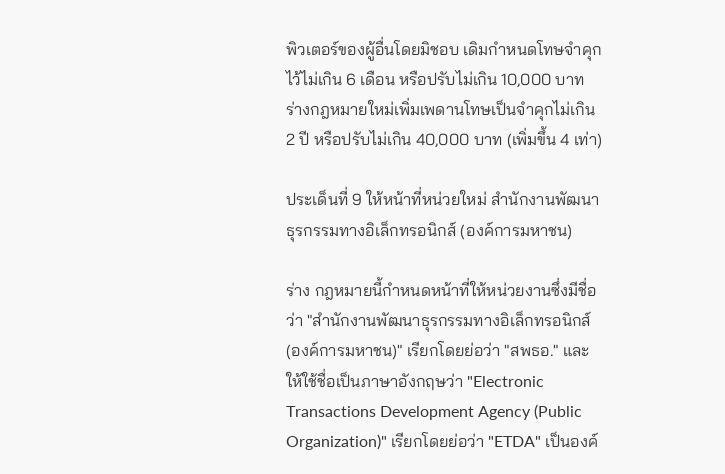พิวเตอร์ของผู้อื่นโดยมิชอบ เดิมกำหนดโทษจำคุกไว้ไม่เกิน 6 เดือน หรือปรับไม่เกิน 10,000 บาท ร่างกฎหมายใหม่เพิ่มเพดานโทษเป็นจำคุกไม่เกิน 2 ปี หรือปรับไม่เกิน 40,000 บาท (เพิ่มขึ้น 4 เท่า)

ประเด็นที่ 9 ให้หน้าที่หน่วยใหม่ สำนักงานพัฒนาธุรกรรมทางอิเล็กทรอนิกส์ (องค์การมหาชน)

ร่าง กฎหมายนี้กำหนดหน้าที่ให้หน่วยงานซึ่งมีชื่อว่า "สำนักงานพัฒนาธุรกรรมทางอิเล็กทรอนิกส์ (องค์การมหาชน)" เรียกโดยย่อว่า "สพธอ." และให้ใช้ชื่อเป็นภาษาอังกฤษว่า "Electronic Transactions Development Agency (Public Organization)" เรียกโดยย่อว่า "ETDA" เป็นองค์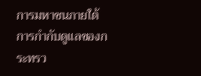การมหาชนภายใต้การกำกับดูแลของกระทรว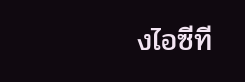งไอซีที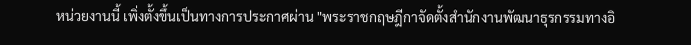หน่วยงานนี้ เพิ่งตั้งขึ้นเป็นทางการประกาศผ่าน "พระราชกฤษฎีกาจัดตั้งสำนักงานพัฒนาธุรกรรมทางอิ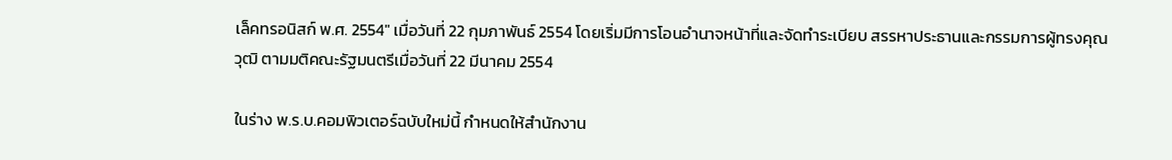เล็คทรอนิสก์ พ.ศ. 2554" เมื่อวันที่ 22 กุมภาพันธ์ 2554 โดยเริ่มมีการโอนอำนาจหน้าที่และจัดทำระเบียบ สรรหาประธานและกรรมการผู้ทรงคุณวุฒิ ตามมติคณะรัฐมนตรีเมื่อวันที่ 22 มีนาคม 2554

ในร่าง พ.ร.บ.คอมพิวเตอร์ฉบับใหม่นี้ กำหนดให้สำนักงาน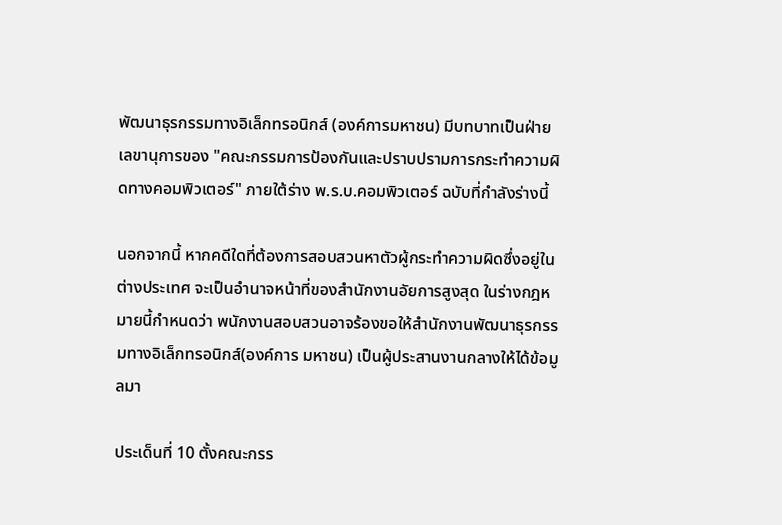พัฒนาธุรกรรมทางอิเล็กทรอนิกส์ (องค์การมหาชน) มีบทบาทเป็นฝ่ายเลขานุการของ "คณะกรรมการป้องกันและปราบปรามการกระทำความผิดทางคอมพิวเตอร์" ภายใต้ร่าง พ.ร.บ.คอมพิวเตอร์ ฉบับที่กำลังร่างนี้

นอกจากนี้ หากคดีใดที่ต้องการสอบสวนหาตัวผู้กระทำความผิดซึ่งอยู่ในต่างประเทศ จะเป็นอำนาจหน้าที่ของสำนักงานอัยการสูงสุด ในร่างกฎหมายนี้กำหนดว่า พนักงานสอบสวนอาจร้องขอให้สำนักงานพัฒนาธุรกรรมทางอิเล็กทรอนิกส์(องค์การ มหาชน) เป็นผู้ประสานงานกลางให้ได้ข้อมูลมา

ประเด็นที่ 10 ตั้งคณะกรร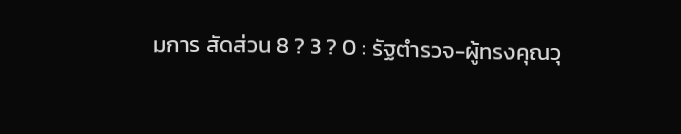มการ สัดส่วน 8 ? 3 ? 0 : รัฐตำรวจ-ผู้ทรงคุณวุ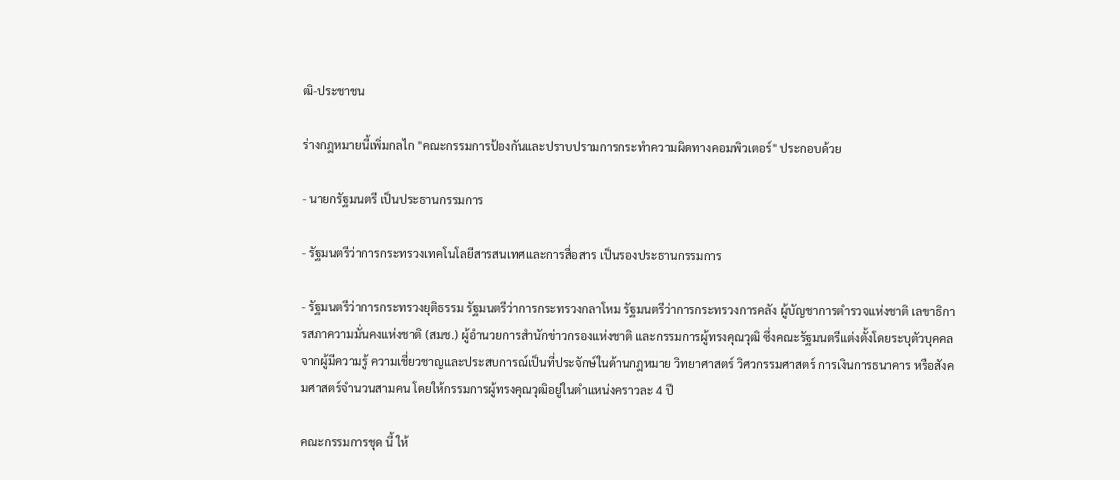ฒิ-ประชาชน

ร่างกฎหมายนี้เพิ่มกลไก "คณะกรรมการป้องกันและปราบปรามการกระทำความผิดทางคอมพิวเตอร์" ประกอบด้วย

- นายกรัฐมนตรี เป็นประธานกรรมการ

- รัฐมนตรีว่าการกระทรวงเทคโนโลยีสารสนเทศและการสื่อสาร เป็นรองประธานกรรมการ

- รัฐมนตรีว่าการกระทรวงยุติธรรม รัฐมนตรีว่าการกระทรวงกลาโหม รัฐมนตรีว่าการกระทรวงการคลัง ผู้บัญชาการตำรวจแห่งชาติ เลขาธิการสภาความมั่นคงแห่งชาติ (สมช.) ผู้อำนวยการสำนักข่าวกรองแห่งชาติ และกรรมการผู้ทรงคุณวุฒิ ซึ่งคณะรัฐมนตรีแต่งตั้งโดยระบุตัวบุคคลจากผู้มีความรู้ ความเชี่ยวชาญและประสบการณ์เป็นที่ประจักษ์ในด้านกฎหมาย วิทยาศาสตร์ วิศวกรรมศาสตร์ การเงินการธนาคาร หรือสังคมศาสตร์จำนวนสามคน โดยให้กรรมการผู้ทรงคุณวุฒิอยู่ในตำแหน่งคราวละ 4 ปี

คณะกรรมการชุด นี้ ให้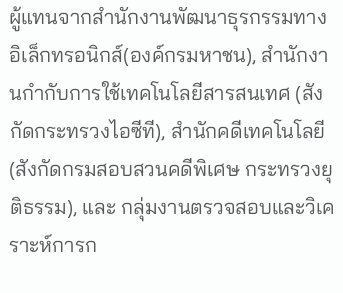ผู้แทนจากสำนักงานพัฒนาธุรกรรมทางอิเล็กทรอนิกส์(องค์กรมหาชน), สำนักงานกำกับการใช้เทคโนโลยีสารสนเทศ (สังกัดกระทรวงไอซีที), สำนักคดีเทคโนโลยี (สังกัดกรมสอบสวนคดีพิเศษ กระทรวงยุติธรรม), และ กลุ่มงานตรวจสอบและวิเคราะห์การก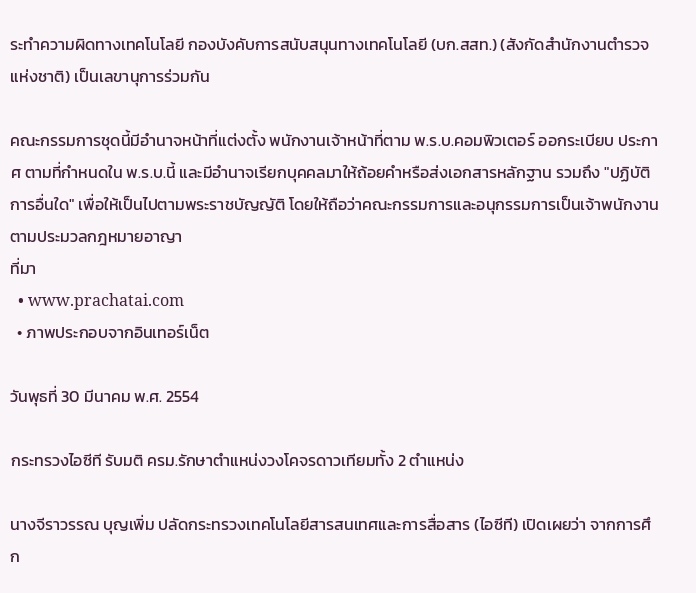ระทำความผิดทางเทคโนโลยี กองบังคับการสนับสนุนทางเทคโนโลยี (บก.สสท.) (สังกัดสำนักงานตำรวจแห่งชาติ) เป็นเลขานุการร่วมกัน

คณะกรรมการชุดนี้มีอำนาจหน้าที่แต่งตั้ง พนักงานเจ้าหน้าที่ตาม พ.ร.บ.คอมพิวเตอร์ ออกระเบียบ ประกาศ ตามที่กำหนดใน พ.ร.บ.นี้ และมีอำนาจเรียกบุคคลมาให้ถ้อยคำหรือส่งเอกสารหลักฐาน รวมถึง "ปฏิบัติการอื่นใด" เพื่อให้เป็นไปตามพระราชบัญญัติ โดยให้ถือว่าคณะกรรมการและอนุกรรมการเป็นเจ้าพนักงานตามประมวลกฎหมายอาญา
ที่มา
  • www.prachatai.com
  • ภาพประกอบจากอินเทอร์เน็ต

วันพุธที่ 30 มีนาคม พ.ศ. 2554

กระทรวงไอซีที รับมติ ครม.รักษาตำแหน่งวงโคจรดาวเทียมทั้ง 2 ตำแหน่ง

นางจีราวรรณ บุญเพิ่ม ปลัดกระทรวงเทคโนโลยีสารสนเทศและการสื่อสาร (ไอซีที) เปิดเผยว่า จากการศึก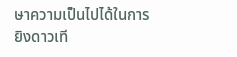ษาความเป็นไปได้ในการยิงดาวเที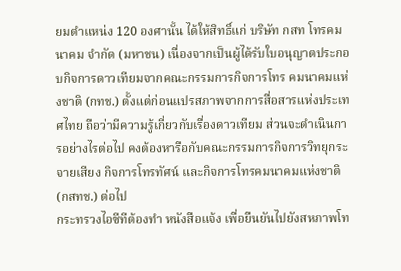ยมตำแหน่ง 120 องศานั้น ได้ให้สิทธิ์แก่ บริษัท กสท โทรคมนาคม จำกัด (มหาชน) เนื่องจากเป็นผู้ได้รับใบอนุญาตประกอบกิจการดาวเทียมจากคณะกรรมการกิจการโทร คมนาคมแห่งชาติ (กทช.) ตั้งแต่ก่อนแปรสภาพจากการสื่อสารแห่งประเทศไทย ถือว่ามีความรู้เกี่ยวกับเรื่องดาวเทียม ส่วนจะดำเนินการอย่างไรต่อไป คงต้องหารือกับคณะกรรมการกิจการวิทยุกระจายเสียง กิจการโทรทัศน์ และกิจการโทรคมนาคมแห่งชาติ (กสทช.) ต่อไป
กระทรวงไอซีทีต้องทำ หนังสือแจ้ง เพื่อยืนยันไปยังสหภาพโท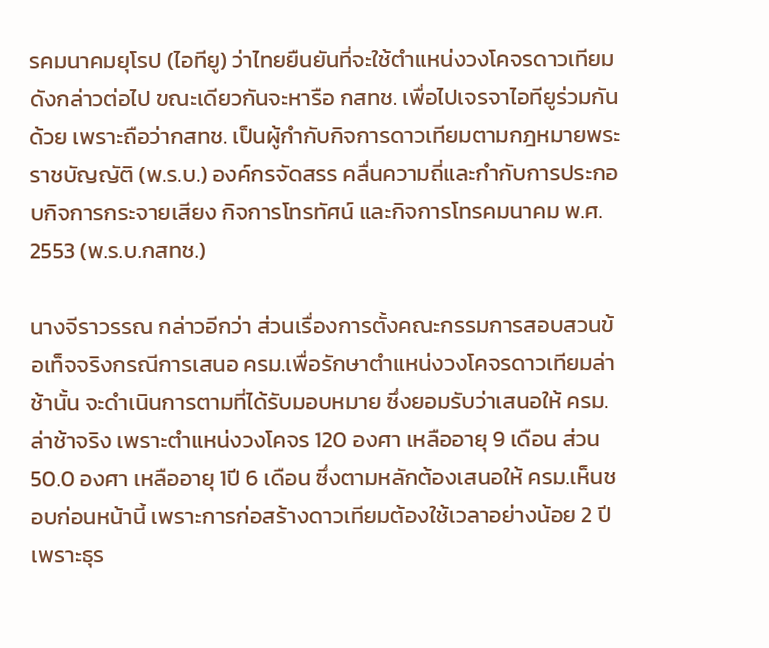รคมนาคมยุโรป (ไอทียู) ว่าไทยยืนยันที่จะใช้ตำแหน่งวงโคจรดาวเทียมดังกล่าวต่อไป ขณะเดียวกันจะหารือ กสทช. เพื่อไปเจรจาไอทียูร่วมกันด้วย เพราะถือว่ากสทช. เป็นผู้กำกับกิจการดาวเทียมตามกฎหมายพระราชบัญญัติ (พ.ร.บ.) องค์กรจัดสรร คลื่นความถี่และกำกับการประกอบกิจการกระจายเสียง กิจการโทรทัศน์ และกิจการโทรคมนาคม พ.ศ. 2553 (พ.ร.บ.กสทช.)

นางจีราวรรณ กล่าวอีกว่า ส่วนเรื่องการตั้งคณะกรรมการสอบสวนข้อเท็จจริงกรณีการเสนอ ครม.เพื่อรักษาตำแหน่งวงโคจรดาวเทียมล่าช้านั้น จะดำเนินการตามที่ได้รับมอบหมาย ซึ่งยอมรับว่าเสนอให้ ครม.ล่าช้าจริง เพราะตำแหน่งวงโคจร 120 องศา เหลืออายุ 9 เดือน ส่วน 50.0 องศา เหลืออายุ 1ปี 6 เดือน ซึ่งตามหลักต้องเสนอให้ ครม.เห็นชอบก่อนหน้านี้ เพราะการก่อสร้างดาวเทียมต้องใช้เวลาอย่างน้อย 2 ปี เพราะธุร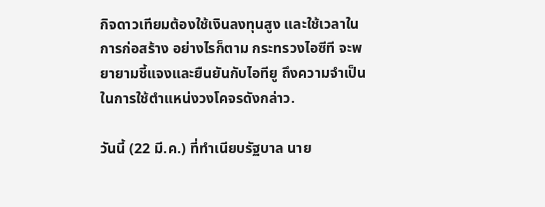กิจดาวเทียมต้องใช้เงินลงทุนสูง และใช้เวลาในการก่อสร้าง อย่างไรก็ตาม กระทรวงไอซีที จะพยายามชี้แจงและยืนยันกับไอทียู ถึงความจำเป็นในการใช้ตำแหน่งวงโคจรดังกล่าว.

วันนี้ (22 มี.ค.) ที่ทำเนียบรัฐบาล นาย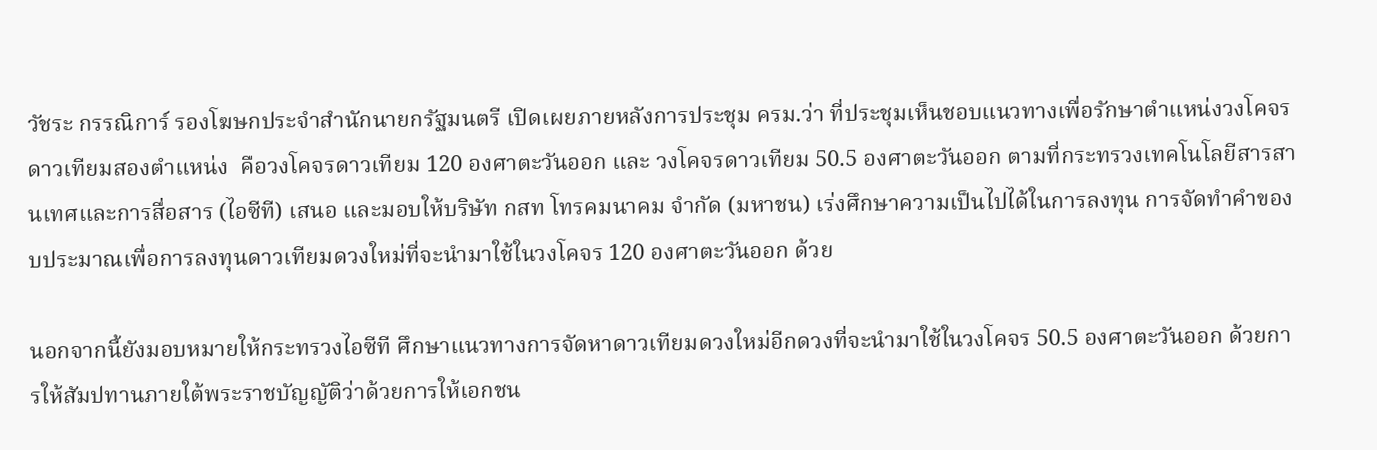วัชระ กรรณิการ์ รองโฆษกประจำสำนักนายกรัฐมนตรี เปิดเผยภายหลังการประชุม ครม.ว่า ที่ประชุมเห็นชอบแนวทางเพื่อรักษาตำแหน่งวงโคจรดาวเทียมสองตำแหน่ง  คือวงโคจรดาวเทียม 120 องศาตะวันออก และ วงโคจรดาวเทียม 50.5 องศาตะวันออก ตามที่กระทรวงเทคโนโลยีสารสานเทศและการสื่อสาร (ไอซีที) เสนอ และมอบให้บริษัท กสท โทรคมนาคม จำกัด (มหาชน) เร่งศึกษาความเป็นไปได้ในการลงทุน การจัดทำคำของบประมาณเพื่อการลงทุนดาวเทียมดวงใหม่ที่จะนำมาใช้ในวงโคจร 120 องศาตะวันออก ด้วย

นอกจากนี้ยังมอบหมายให้กระทรวงไอซีที ศึกษาแนวทางการจัดหาดาวเทียมดวงใหม่อีกดวงที่จะนำมาใช้ในวงโคจร 50.5 องศาตะวันออก ด้วยการให้สัมปทานภายใต้พระราชบัญญัติว่าด้วยการให้เอกชน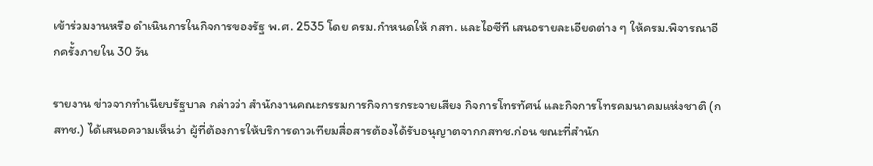เข้าร่วมงานหรือ ดำเนินการในกิจการของรัฐ พ.ศ. 2535 โดย ครม.กำหนดให้ กสท. และไอซีที เสนอรายละเอียดต่าง ๆ ให้ครม.พิจารณาอีกครั้งภายใน 30 วัน

รายงาน ข่าวจากทำเนียบรัฐบาล กล่าวว่า สำนักงานคณะกรรมการกิจการกระจายเสียง กิจการโทรทัศน์ และกิจการโทรคมนาคมแห่งชาติ (กสทช.) ได้เสนอความเห็นว่า ผู้ที่ต้องการให้บริการดาวเทียมสื่อสารต้องได้รับอนุญาตจากกสทช.ก่อน ขณะที่สำนัก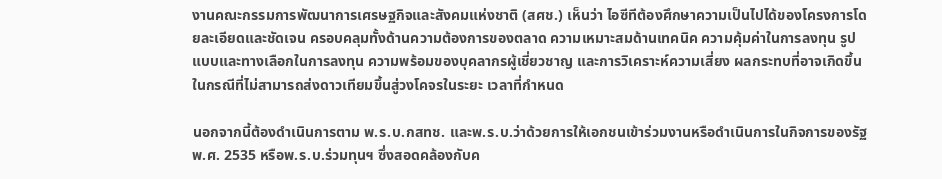งานคณะกรรมการพัฒนาการเศรษฐกิจและสังคมแห่งชาติ (สศช.) เห็นว่า ไอซีทีต้องศึกษาความเป็นไปได้ของโครงการโดยละเอียดและชัดเจน ครอบคลุมทั้งด้านความต้องการของตลาด ความเหมาะสมด้านเทคนิค ความคุ้มค่าในการลงทุน รูปแบบและทางเลือกในการลงทุน ความพร้อมของบุคลากรผู้เชี่ยวชาญ และการวิเคราะห์ความเสี่ยง ผลกระทบที่อาจเกิดขึ้นในกรณีที่ไม่สามารถส่งดาวเทียมขึ้นสู่วงโคจรในระยะ เวลาที่กำหนด

นอกจากนี้ต้องดำเนินการตาม พ.ร.บ.กสทช. และพ.ร.บ.ว่าด้วยการให้เอกชนเข้าร่วมงานหรือดำเนินการในกิจการของรัฐ พ.ศ. 2535 หรือพ.ร.บ.ร่วมทุนฯ ซึ่งสอดคล้องกับค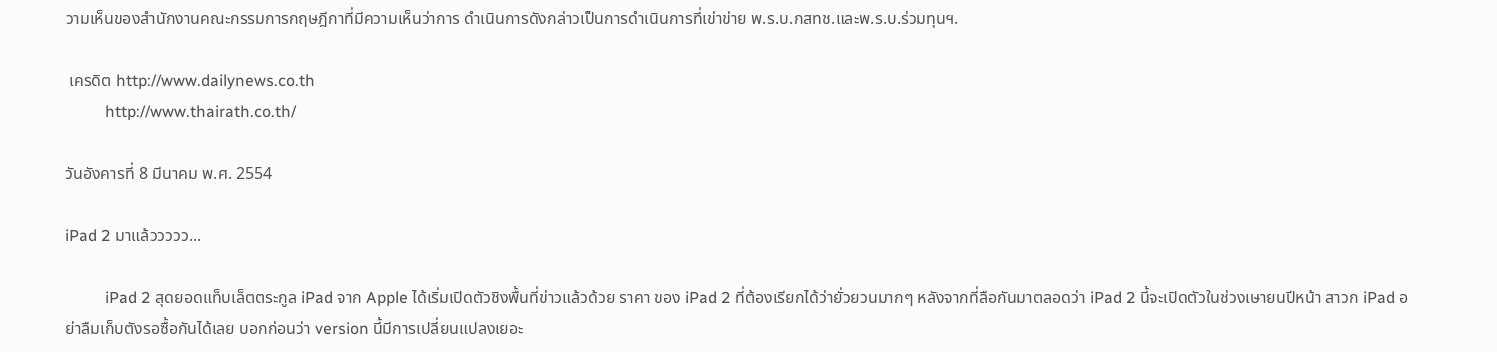วามเห็นของสำนักงานคณะกรรมการกฤษฎีกาที่มีความเห็นว่าการ ดำเนินการดังกล่าวเป็นการดำเนินการที่เข่าข่าย พ.ร.บ.กสทช.และพ.ร.บ.ร่วมทุนฯ.

 เครดิต http://www.dailynews.co.th
          http://www.thairath.co.th/

วันอังคารที่ 8 มีนาคม พ.ศ. 2554

iPad 2 มาแล้ววววว...

          iPad 2 สุดยอดแท็บเล็ตตระกูล iPad จาก Apple ได้เริ่มเปิดตัวชิงพื้นที่ข่าวแล้วด้วย ราคา ของ iPad 2 ที่ต้องเรียกได้ว่ายั่วยวนมากๆ หลังจากที่ลือกันมาตลอดว่า iPad 2 นี้จะเปิดตัวในช่วงเษายนปีหน้า สาวก iPad อย่าลืมเก็บตังรอซื้อกันได้เลย บอกก่อนว่า version นี้มีการเปลี่ยนแปลงเยอะ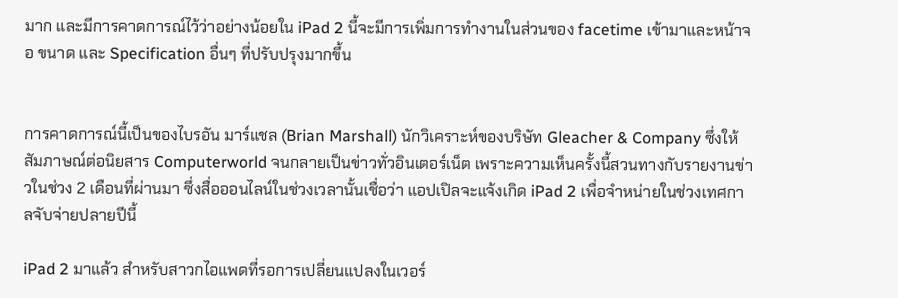มาก และมีการคาดการณ์ไว้ว่าอย่างน้อยใน iPad 2 นี้จะมีการเพิ่มการทำงานในส่วนของ facetime เข้ามาและหน้าจอ ขนาด และ Specification อื่นๆ ที่ปรับปรุงมากขึ้น


การคาดการณ์นี้เป็นของไบรอัน มาร์แชล (Brian Marshall) นักวิเคราะห์ของบริษัท Gleacher & Company ซึ่งให้สัมภาษณ์ต่อนิยสาร Computerworld จนกลายเป็นข่าวทั่วอินเตอร์เน็ต เพราะความเห็นครั้งนี้สวนทางกับรายงานข่าวในช่วง 2 เดือนที่ผ่านมา ซึ่งสื่อออนไลน์ในช่วงเวลานั้นเชื่อว่า แอปเปิลจะแจ้งเกิด iPad 2 เพื่อจำหน่ายในช่วงเทศกาลจับจ่ายปลายปีนี้

iPad 2 มาแล้ว สำหรับสาวกไอแพดที่รอการเปลี่ยนแปลงในเวอร์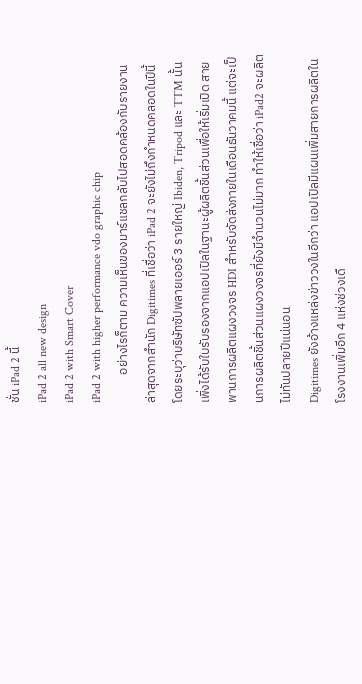ชั่น iPad 2 นี้
iPad 2 all new design
iPad 2 with Smart Cover
iPad 2 with higher performance vdo graphic chip
          อย่างไรก็ตาม ความเห็นของมาร์แชลกลับไปสอดคล้องกับรายงานล่าสุดจากสำนัก Digitimes ที่เชื่อว่า iPad 2 จะยังไม่ถึงกำหนดคลอดในปีนี้ โดยระบุว่าบริษัทซัปพลายเออร์ 3 รายใหญ่ Ibiden, Tripod และ TTM นั้นเพิ่งได้รับใบรับรองจากแอปเปิลในฐานะผู้ผลิตชิ้นส่วนเพื่อให้เริ่มเปิด สายพานการผลิตแผงวงจร HDI สำหรับจัดส่งภายในเดือนธันวาคมนี้ แต่จะเป็นการผลิตชิ้นส่วนแผงวงจรที่ยังมีจำนวนไม่มาก ทำให้เชื่อว่า iPad2 จะผลิตไม่ทันปลายปีแน่นอน
Digitimes ยังอ้างแหล่งข่าววงในอีกว่า แอปเปิลมีแผนเพิ่มสายการผลิตในโรงงานเพิ่มอีก 4 แห่งช่วงเดื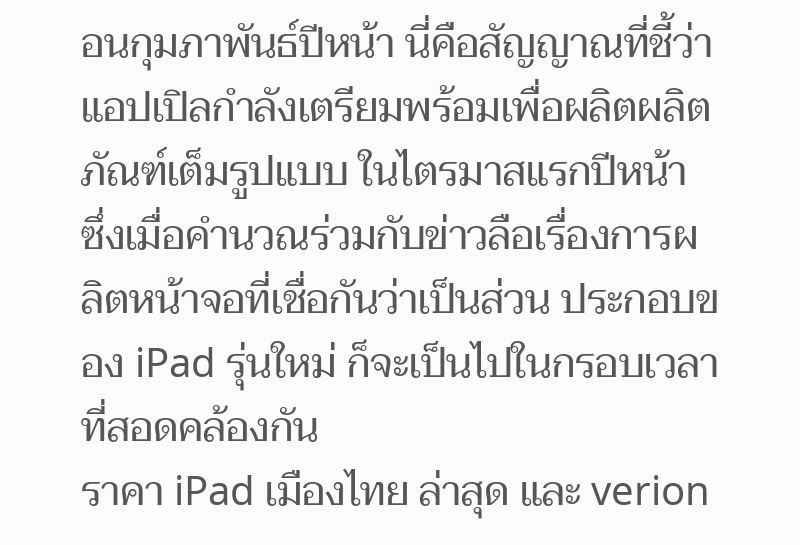อนกุมภาพันธ์ปีหน้า นี่คือสัญญาณที่ชี้ว่าแอปเปิลกำลังเตรียมพร้อมเพื่อผลิตผลิตภัณฑ์เต็มรูปแบบ ในไตรมาสแรกปีหน้า ซึ่งเมื่อคำนวณร่วมกับข่าวลือเรื่องการผลิตหน้าจอที่เชื่อกันว่าเป็นส่วน ประกอบของ iPad รุ่นใหม่ ก็จะเป็นไปในกรอบเวลาที่สอดคล้องกัน
ราคา iPad เมืองไทย ล่าสุด และ verion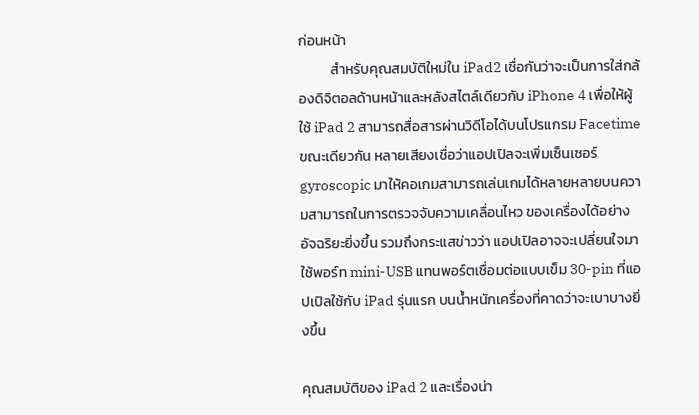ก่อนหน้า
          สำหรับคุณสมบัติใหม่ใน iPad2 เชื่อกันว่าจะเป็นการใส่กล้องดิจิตอลด้านหน้าและหลังสไตล์เดียวกับ iPhone 4 เพื่อให้ผู้ใช้ iPad 2 สามารถสื่อสารผ่านวิดีโอได้บนโปรแกรม Facetime ขณะเดียวกัน หลายเสียงเชื่อว่าแอปเปิลจะเพิ่มเซ็นเซอร์ gyroscopic มาให้คอเกมสามารถเล่นเกมได้หลายหลายบนความสามารถในการตรวจจับความเคลื่อนไหว ของเครื่องได้อย่างอัจฉริยะยิ่งขึ้น รวมถึงกระแสข่าวว่า แอปเปิลอาจจะเปลี่ยนใจมาใช้พอร์ท mini-USB แทนพอร์ตเชื่อมต่อแบบเข็ม 30-pin ที่แอปเปิลใช้กับ iPad รุ่นแรก บนน้ำหนักเครื่องที่คาดว่าจะเบาบางยิ่งขึ้น

คุณสมบัติของ iPad 2 และเรื่องน่า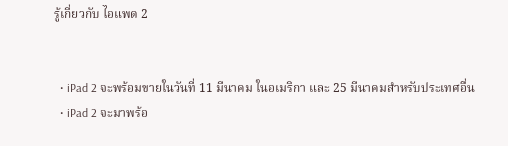รู้เกี่ยวกับ ไอแพด 2


  • iPad 2 จะพร้อมขายในวันที่ 11 มีนาคม ในอเมริกา และ 25 มีนาคมสำหรับประเทศอื่น
  • iPad 2 จะมาพร้อ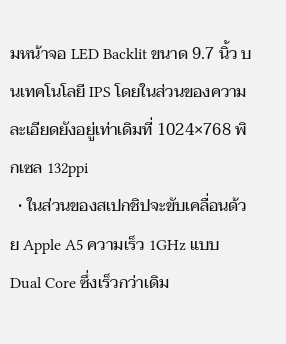มหน้าจอ LED Backlit ขนาด 9.7 นิ้ว บนเทคโนโลยี IPS โดยในส่วนของความละเอียดยังอยู่เท่าเดิมที่ 1024×768 พิกเซล 132ppi
  • ในส่วนของสเปกชิปจะขับเคลื่อนด้วย Apple A5 ความเร็ว 1GHz แบบ Dual Core ซึ่งเร็วกว่าเดิม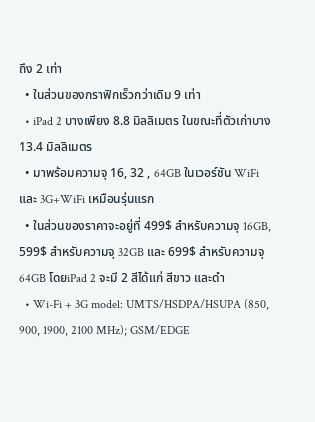ถึง 2 เท่า
  • ในส่วนของกราฟิกเร็วกว่าเดิม 9 เท่า
  • iPad 2 บางเพียง 8.8 มิลลิเมตร ในขณะที่ตัวเก่าบาง 13.4 มิลลิเมตร
  • มาพร้อมความจุ 16, 32 , 64GB ในเวอร์ชัน WiFi และ 3G+WiFi เหมือนรุ่นแรก
  • ในส่วนของราคาจะอยู่ที่ 499$ สำหรับความจุ 16GB, 599$ สำหรับความจุ 32GB และ 699$ สำหรับความจุ 64GB โดยiPad 2 จะมี 2 สีได้แก่ สีขาว และดำ
  • Wi-Fi + 3G model: UMTS/HSDPA/HSUPA (850, 900, 1900, 2100 MHz); GSM/EDGE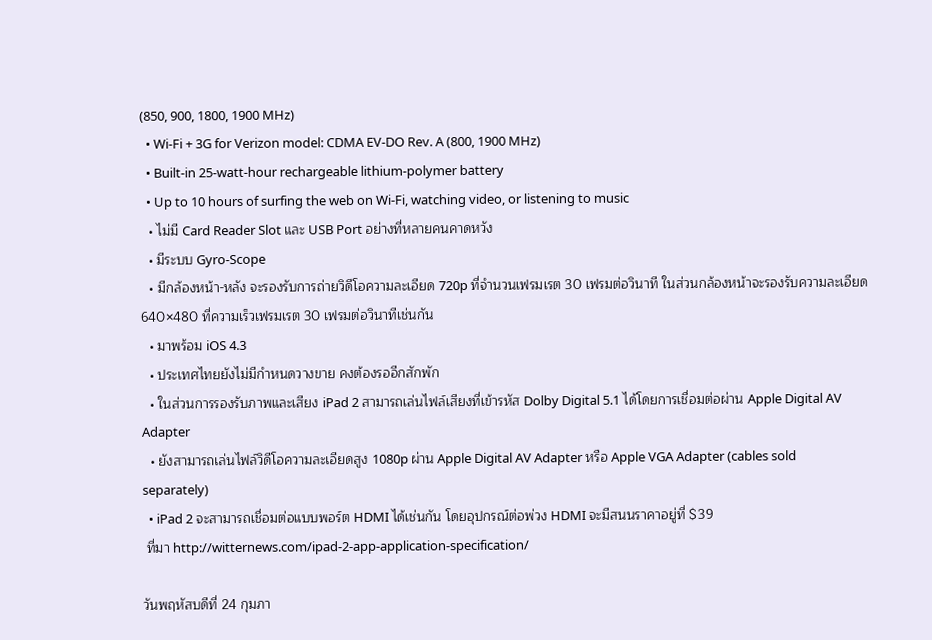(850, 900, 1800, 1900 MHz)
  • Wi-Fi + 3G for Verizon model: CDMA EV-DO Rev. A (800, 1900 MHz)
  • Built-in 25-watt-hour rechargeable lithium-polymer battery
  • Up to 10 hours of surfing the web on Wi-Fi, watching video, or listening to music
  • ไม่มี Card Reader Slot และ USB Port อย่างที่หลายคนคาดหวัง
  • มีระบบ Gyro-Scope
  • มีกล้องหน้า-หลัง จะรองรับการถ่ายวิดีโอความละเอียด 720p ที่จำนวนเฟรมเรต 30 เฟรมต่อวินาที ในส่วนกล้องหน้าจะรองรับความละเอียด 640×480 ที่ความเร็วเฟรมเรต 30 เฟรมต่อวินาทีเช่นกัน
  • มาพร้อม iOS 4.3
  • ประเทศไทยยังไม่มีกำหนดวางขาย คงต้องรออีกสักพัก
  • ในส่วนการรองรับภาพและเสียง iPad 2 สามารถเล่นไฟล์เสียงที่เข้ารหัส Dolby Digital 5.1 ได้โดยการเชื่อมต่อผ่าน Apple Digital AV Adapter
  • ยังสามารถเล่นไฟล์วิดีโอความละเอียดสูง 1080p ผ่าน Apple Digital AV Adapter หรือ Apple VGA Adapter (cables sold separately)
  • iPad 2 จะสามารถเชื่อมต่อแบบพอร์ต HDMI ได้เช่นกัน โดยอุปกรณ์ต่อพ่วง HDMI จะมีสนนราคาอยู่ที่ $39
 ที่มา http://witternews.com/ipad-2-app-application-specification/

วันพฤหัสบดีที่ 24 กุมภา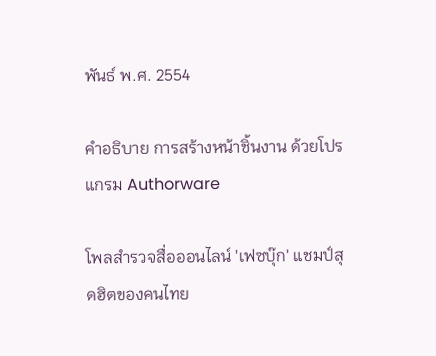พันธ์ พ.ศ. 2554

คำอธิบาย การสร้างหน้าชิ้นงาน ด้วยโปรแกรม Authorware

โพลสำรวจสื่อออนไลน์ 'เฟซบุ๊ก' แชมป์สุดฮิตของคนไทย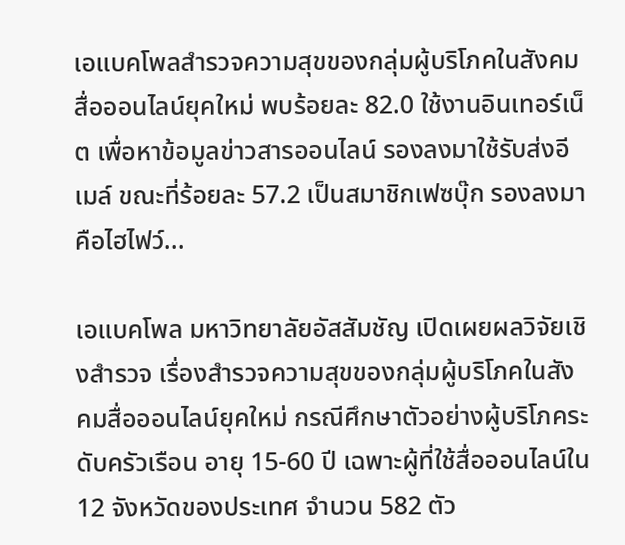เอแบคโพลสำรวจความสุขของกลุ่มผู้บริโภคในสังคมสื่อออนไลน์ยุคใหม่ พบร้อยละ 82.0 ใช้งานอินเทอร์เน็ต เพื่อหาข้อมูลข่าวสารออนไลน์ รองลงมาใช้รับส่งอีเมล์ ขณะที่ร้อยละ 57.2 เป็นสมาชิกเฟซบุ๊ก รองลงมาคือไฮไฟว์...

เอแบคโพล มหาวิทยาลัยอัสสัมชัญ เปิดเผยผลวิจัยเชิงสำรวจ เรื่องสำรวจความสุขของกลุ่มผู้บริโภคในสังคมสื่อออนไลน์ยุคใหม่ กรณีศึกษาตัวอย่างผู้บริโภคระดับครัวเรือน อายุ 15-60 ปี เฉพาะผู้ที่ใช้สื่อออนไลน์ใน 12 จังหวัดของประเทศ จำนวน 582 ตัว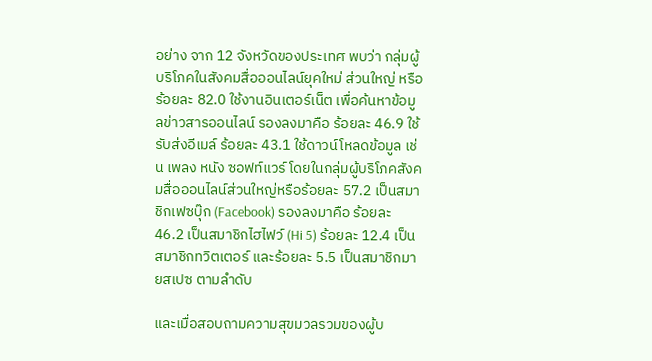อย่าง จาก 12 จังหวัดของประเทศ พบว่า กลุ่มผู้บริโภคในสังคมสื่อออนไลน์ยุคใหม่ ส่วนใหญ่ หรือ ร้อยละ 82.0 ใช้งานอินเตอร์เน็ต เพื่อค้นหาข้อมูลข่าวสารออนไลน์ รองลงมาคือ ร้อยละ 46.9 ใช้รับส่งอีเมล์ ร้อยละ 43.1 ใช้ดาวน์โหลดข้อมูล เช่น เพลง หนัง ซอฟท์แวร์ โดยในกลุ่มผู้บริโภคสังคมสื่อออนไลน์ส่วนใหญ่หรือร้อยละ 57.2 เป็นสมาชิกเฟซบุ๊ก (Facebook) รองลงมาคือ ร้อยละ 46.2 เป็นสมาชิกไฮไฟว์ (Hi 5) ร้อยละ 12.4 เป็นสมาชิกทวิตเตอร์ และร้อยละ 5.5 เป็นสมาชิกมายสเปซ ตามลำดับ

และเมื่อสอบถามความสุขมวลรวมของผู้บ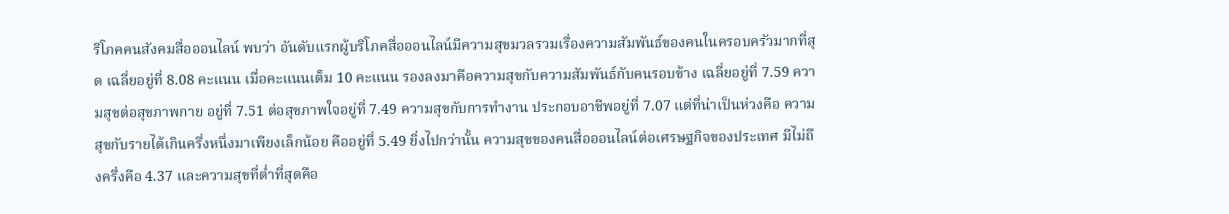ริโภคคนสังคมสื่อออนไลน์ พบว่า อันดับแรกผู้บริโภคสื่อออนไลน์มีความสุขมวลรวมเรื่องความสัมพันธ์ของคนในครอบครัวมากที่สุด เฉลี่ยอยู่ที่ 8.08 คะแนน เมื่อคะแนนเต็ม 10 คะแนน รองลงมาคือความสุขกับความสัมพันธ์กับคนรอบข้าง เฉลี่ยอยู่ที่ 7.59 ความสุขต่อสุขภาพกาย อยู่ที่ 7.51 ต่อสุขภาพใจอยู่ที่ 7.49 ความสุขกับการทำงาน ประกอบอาชีพอยู่ที่ 7.07 แต่ที่น่าเป็นห่วงคือ ความสุขกับรายได้เกินครึ่งหนึ่งมาเพียงเล็กน้อย คืออยู่ที่ 5.49 ยิ่งไปกว่านั้น ความสุขของคนสื่อออนไลน์ต่อเศรษฐกิจของประเทศ มีไม่ถึงครึ่งคือ 4.37 และความสุขที่ต่ำที่สุดคือ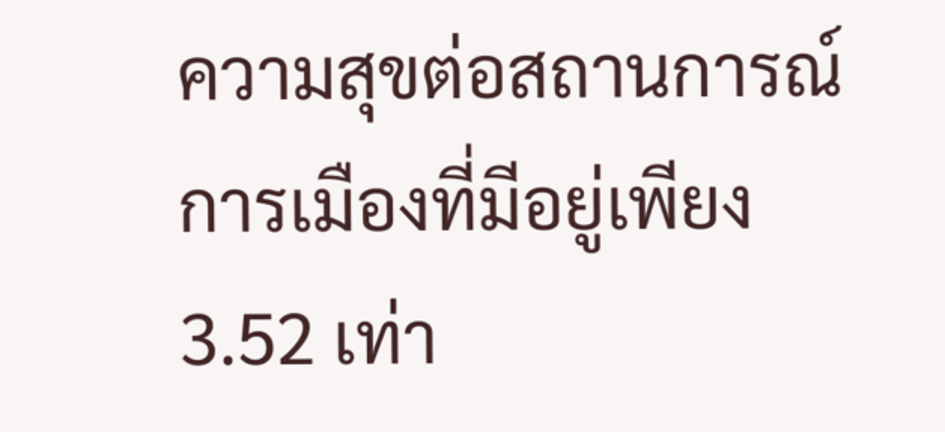ความสุขต่อสถานการณ์การเมืองที่มีอยู่เพียง 3.52 เท่า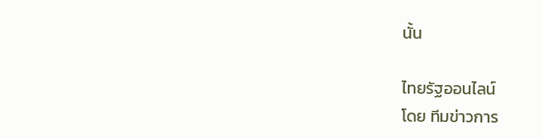นั้น

ไทยรัฐออนไลน์
โดย ทีมข่าวการ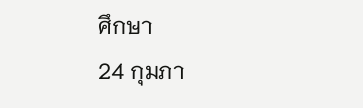ศึกษา
24 กุมภา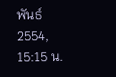พันธ์ 2554, 15:15 น.